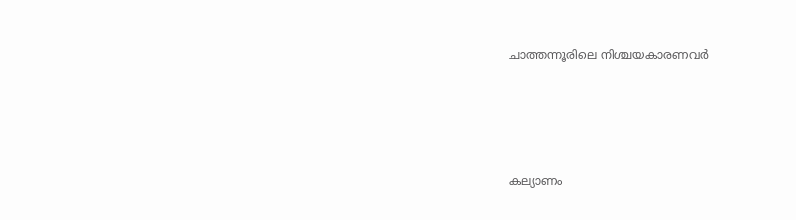ചാത്തന്നൂരിലെ നിശ്ചയകാരണവര്‍





കല്യാണം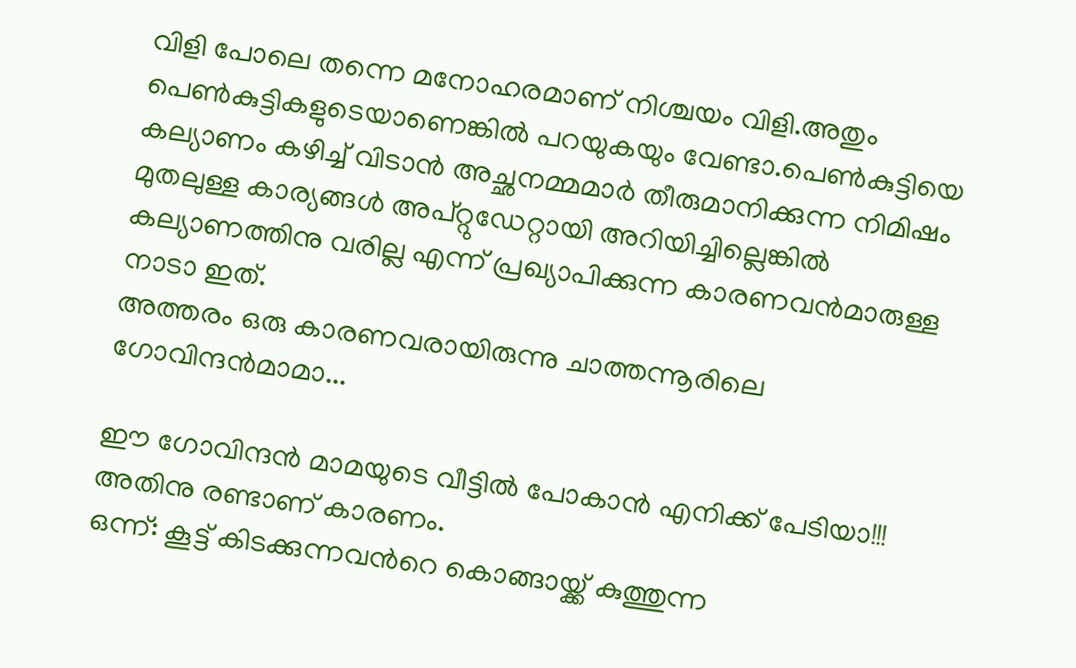വിളി പോലെ തന്നെ മനോഹരമാണ്‌ നിശ്ചയം വിളി.അതും പെണ്‍കുട്ടികളുടെയാണെങ്കില്‍ പറയുകയും വേണ്ടാ.പെണ്‍കുട്ടിയെ കല്യാണം കഴിച്ച് വിടാന്‍ അച്ഛനമ്മമാര്‍ തീരുമാനിക്കുന്ന നിമിഷം മുതലുള്ള കാര്യങ്ങള്‍ അപ്റ്റുഡേറ്റായി അറിയിച്ചില്ലെങ്കില്‍ കല്യാണത്തിനു വരില്ല എന്ന് പ്രഖ്യാപിക്കുന്ന കാരണവന്‍മാരുള്ള നാടാ ഇത്.
അത്തരം ഒരു കാരണവരായിരുന്നു ചാത്തന്നൂരിലെ ഗോവിന്ദന്‍മാമാ...

ഈ ഗോവിന്ദന്‍ മാമയുടെ വീട്ടില്‍ പോകാന്‍ എനിക്ക് പേടിയാ!!!
അതിനു രണ്ടാണ്‌ കാരണം.
ഒന്ന്: കൂട്ട് കിടക്കുന്നവന്‍റെ കൊങ്ങായ്ക്ക് കുത്തുന്ന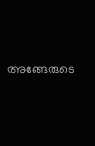അങ്ങേരുടെ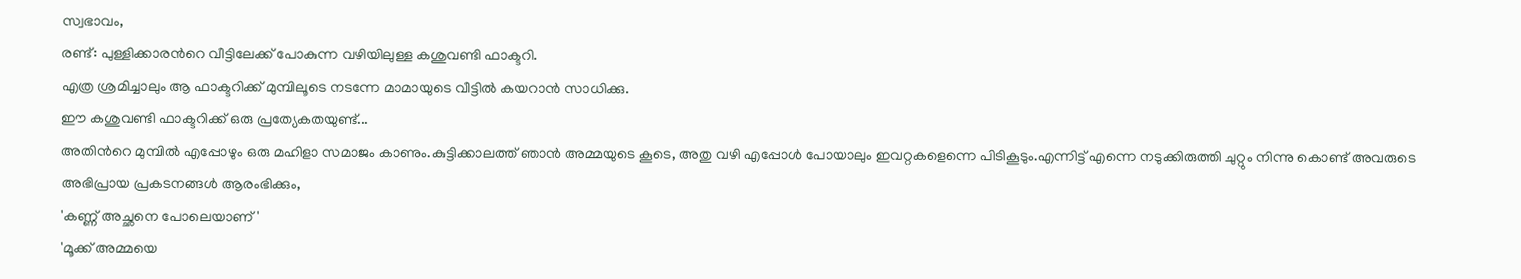സ്വഭാവം,
രണ്ട്: പുള്ളിക്കാരന്‍റെ വീട്ടിലേക്ക് പോകുന്ന വഴിയിലുള്ള കശുവണ്ടി ഫാക്ടറി.
എത്ര ശ്രമിച്ചാലും ആ ഫാക്ടറിക്ക് മുമ്പിലൂടെ നടന്നേ മാമായുടെ വീട്ടില്‍ കയറാന്‍ സാധിക്കു.
ഈ കശുവണ്ടി ഫാക്ടറിക്ക് ഒരു പ്രത്യേകതയുണ്ട്...
അതിന്‍റെ മുമ്പില്‍ എപ്പോഴും ഒരു മഹിളാ സമാജം കാണും.കുട്ടിക്കാലത്ത് ഞാന്‍ അമ്മയുടെ കൂടെ, അതു വഴി എപ്പോള്‍ പോയാലും ഇവറ്റകളെന്നെ പിടികൂടും.എന്നിട്ട് എന്നെ നടുക്കിരുത്തി ചുറ്റും നിന്നു കൊണ്ട് അവരുടെ അഭിപ്രായ പ്രകടനങ്ങള്‍ ആരംഭിക്കും,
'കണ്ണ്‌ അച്ഛനെ പോലെയാണ്'
'മൂക്ക് അമ്മയെ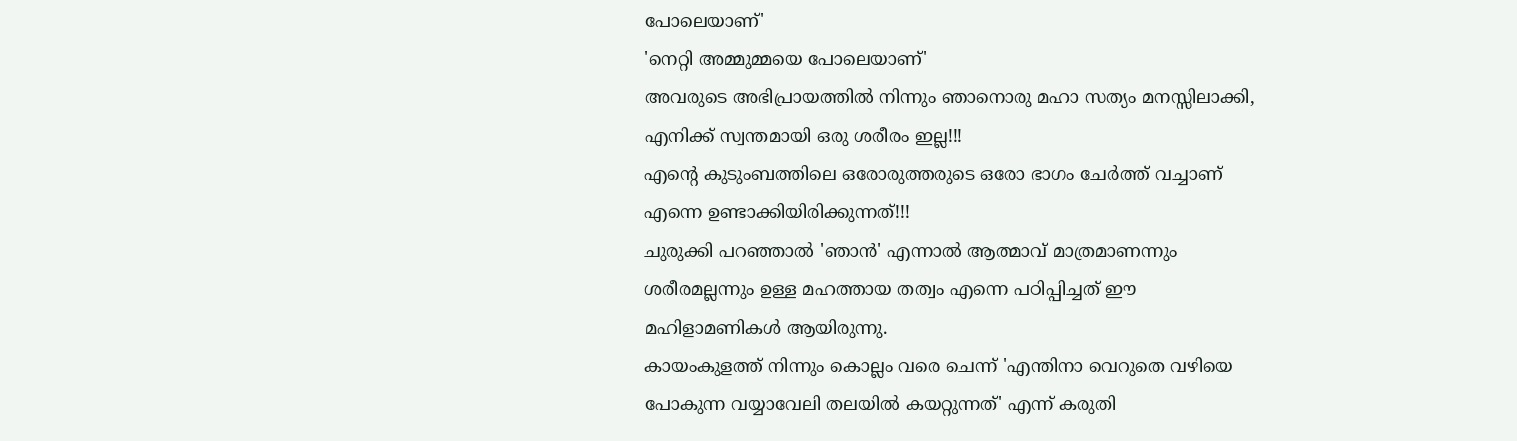പോലെയാണ്'
'നെറ്റി അമ്മുമ്മയെ പോലെയാണ്‌'
അവരുടെ അഭിപ്രായത്തില്‍ നിന്നും ഞാനൊരു മഹാ സത്യം മനസ്സിലാക്കി,
എനിക്ക് സ്വന്തമായി ഒരു ശരീരം ഇല്ല!!!
എന്‍റെ കുടുംബത്തിലെ ഒരോരുത്തരുടെ ഒരോ ഭാഗം ചേര്‍ത്ത് വച്ചാണ്‌ എന്നെ ഉണ്ടാക്കിയിരിക്കുന്നത്!!!
ചുരുക്കി പറഞ്ഞാല്‍ 'ഞാന്‍' എന്നാല്‍ ആത്മാവ് മാത്രമാണന്നും ശരീരമല്ലന്നും ഉള്ള മഹത്തായ തത്വം എന്നെ പഠിപ്പിച്ചത് ഈ മഹിളാമണികള്‍ ആയിരുന്നു.
കായംകുളത്ത് നിന്നും കൊല്ലം വരെ ചെന്ന് 'എന്തിനാ വെറുതെ വഴിയെ പോകുന്ന വയ്യാവേലി തലയില്‍ കയറ്റുന്നത്' എന്ന് കരുതി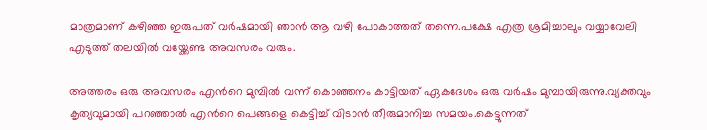മാത്രമാണ്‌ കഴിഞ്ഞ ഇരുപത് വര്‍ഷമായി ഞാന്‍ ആ വഴി പോകാത്തത് തന്നെ.പക്ഷേ എത്ര ശ്രമിച്ചാലും വയ്യാവേലി എടുത്ത് തലയില്‍ വയ്ക്കേണ്ട അവസരം വരും.

അത്തരം ഒരു അവസരം എന്‍റെ മുമ്പില്‍ വന്ന് കൊഞ്ഞനം കാട്ടിയത് ഏകദേശം ഒരു വര്‍ഷം മുമ്പായിരുന്നു.വ്യക്തവും കൃത്യവുമായി പറഞ്ഞാല്‍ എന്‍റെ പെങ്ങളെ കെട്ടിച്ച് വിടാന്‍ തീരുമാനിച്ച സമയം.കെട്ടുന്നത്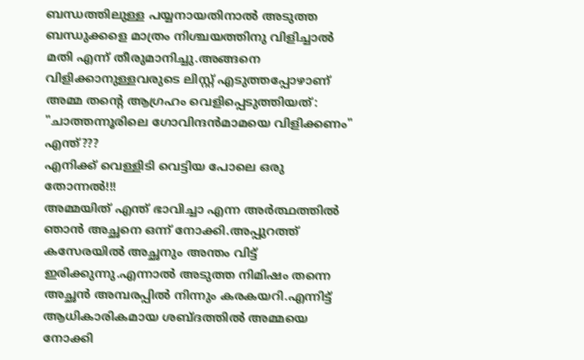ബന്ധത്തിലുള്ള പയ്യനായതിനാല്‍ അടുത്ത ബന്ധുക്കളെ മാത്രം നിശ്ചയത്തിനു വിളിച്ചാല്‍ മതി എന്ന് തീരുമാനിച്ചു.അങ്ങനെ വിളിക്കാനുള്ളവരുടെ ലിസ്റ്റ് എടുത്തപ്പോഴാണ്‌ അമ്മ തന്‍റെ ആഗ്രഹം വെളിപ്പെടുത്തിയത്:
"ചാത്തന്നൂരിലെ ഗോവിന്ദന്‍മാമയെ വിളിക്കണം"
എന്ത്???
എനിക്ക് വെള്ളിടി വെട്ടിയ പോലെ ഒരു തോന്നല്‍!!!
അമ്മയിത് എന്ത് ഭാവിച്ചാ എന്ന അര്‍ത്ഥത്തില്‍ ഞാന്‍ അച്ഛനെ ഒന്ന് നോക്കി.അപ്പുറത്ത് കസേരയില്‍ അച്ഛനും അന്തം വിട്ട് ഇരിക്കുന്നു.എന്നാല്‍ അടുത്ത നിമിഷം തന്നെ അച്ഛന്‍ അമ്പരപ്പില്‍ നിന്നും കരകയറി.എന്നിട്ട് ആധികാരികമായ ശബ്ദത്തില്‍ അമ്മയെ നോക്കി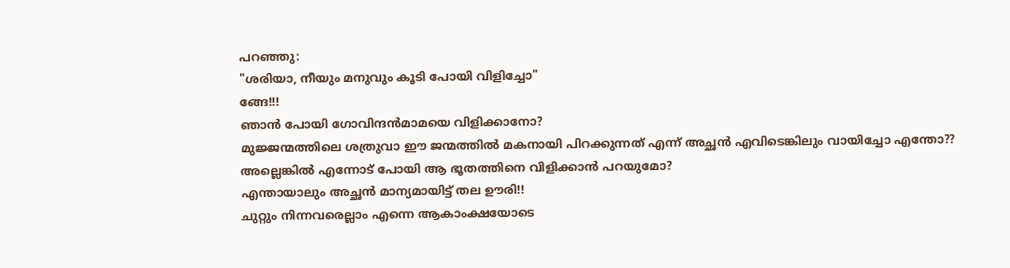പറഞ്ഞു:
"ശരിയാ, നീയും മനുവും കൂടി പോയി വിളിച്ചോ"
ങ്ങേ!!!
ഞാന്‍ പോയി ഗോവിന്ദന്‍മാമയെ വിളിക്കാനോ?
മുജ്ജന്മത്തിലെ ശത്രുവാ ഈ ജന്മത്തില്‍ മകനായി പിറക്കുന്നത് എന്ന് അച്ഛന്‍ എവിടെങ്കിലും വായിച്ചോ എന്തോ??
അല്ലെങ്കില്‍ എന്നോട് പോയി ആ ഭൂതത്തിനെ വിളിക്കാന്‍ പറയുമോ?
എന്തായാലും അച്ഛന്‍ മാന്യമായിട്ട് തല ഊരി!!
ചുറ്റും നിന്നവരെല്ലാം എന്നെ ആകാംക്ഷയോടെ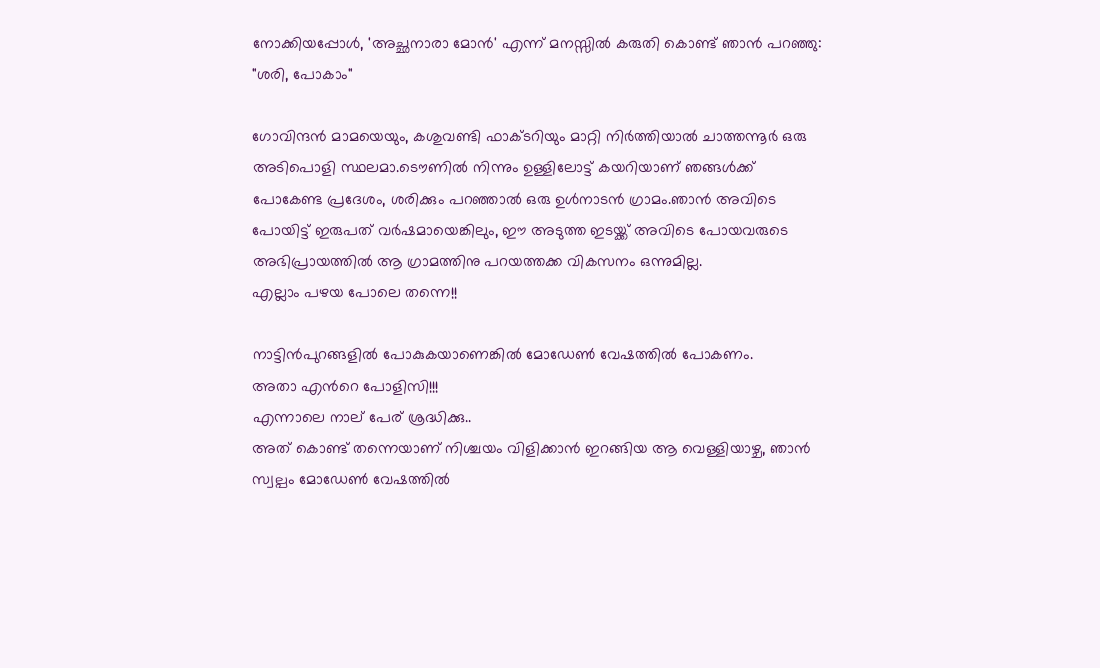നോക്കിയപ്പോള്‍, 'അച്ഛനാരാ മോന്‍' എന്ന് മനസ്സില്‍ കരുതി കൊണ്ട് ഞാന്‍ പറഞ്ഞു:
"ശരി, പോകാം"

ഗോവിന്ദന്‍ മാമയെയും, കശുവണ്ടി ഫാക്ടറിയും മാറ്റി നിര്‍ത്തിയാല്‍ ചാത്തന്നൂര്‍ ഒരു അടിപൊളി സ്ഥലമാ.ടൌണില്‍ നിന്നും ഉള്ളിലോട്ട് കയറിയാണ്‌ ഞങ്ങള്‍ക്ക് പോകേണ്ട പ്രദേശം, ശരിക്കും പറഞ്ഞാല്‍ ഒരു ഉള്‍നാടന്‍ ഗ്രാമം.ഞാന്‍ അവിടെ പോയിട്ട് ഇരുപത് വര്‍ഷമായെങ്കിലും, ഈ അടുത്ത ഇടയ്ക്ക് അവിടെ പോയവരുടെ അഭിപ്രായത്തില്‍ ആ ഗ്രാമത്തിനു പറയത്തക്ക വികസനം ഒന്നുമില്ല.
എല്ലാം പഴയ പോലെ തന്നെ!!

നാട്ടിന്‍പുറങ്ങളില്‍ പോകുകയാണെങ്കില്‍ മോഡേണ്‍ വേഷത്തില്‍ പോകണം.
അതാ എന്‍റെ പോളിസി!!!
എന്നാലെ നാല്‌ പേര്‌ ശ്രദ്ധിക്കു..
അത് കൊണ്ട് തന്നെയാണ്‌ നിശ്ചയം വിളിക്കാന്‍ ഇറങ്ങിയ ആ വെള്ളിയാഴ്ച, ഞാന്‍ സ്വല്പം മോഡേണ്‍ വേഷത്തില്‍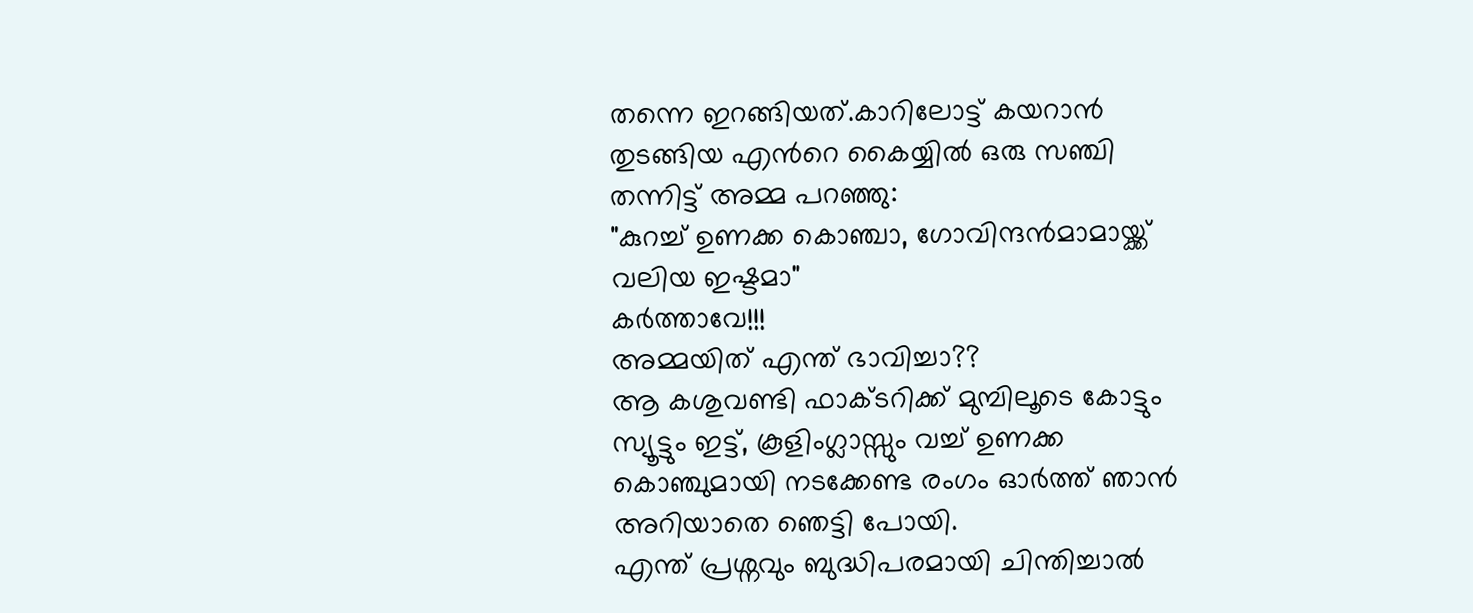തന്നെ ഇറങ്ങിയത്.കാറിലോട്ട് കയറാന്‍ തുടങ്ങിയ എന്‍റെ കൈയ്യില്‍ ഒരു സഞ്ചി തന്നിട്ട് അമ്മ പറഞ്ഞു:
"കുറച്ച് ഉണക്ക കൊഞ്ചാ, ഗോവിന്ദന്‍മാമായ്ക്ക് വലിയ ഇഷ്ടമാ"
കര്‍ത്താവേ!!!
അമ്മയിത് എന്ത് ഭാവിച്ചാ??
ആ കശുവണ്ടി ഫാക്ടറിക്ക് മുമ്പിലൂടെ കോട്ടും സ്യൂട്ടും ഇട്ട്, കൂളിംഗ്ലാസ്സും വച്ച് ഉണക്ക കൊഞ്ചുമായി നടക്കേണ്ട രംഗം ഓര്‍ത്ത് ഞാന്‍ അറിയാതെ ഞെട്ടി പോയി.
എന്ത് പ്രശ്നവും ബുദ്ധിപരമായി ചിന്തിച്ചാല്‍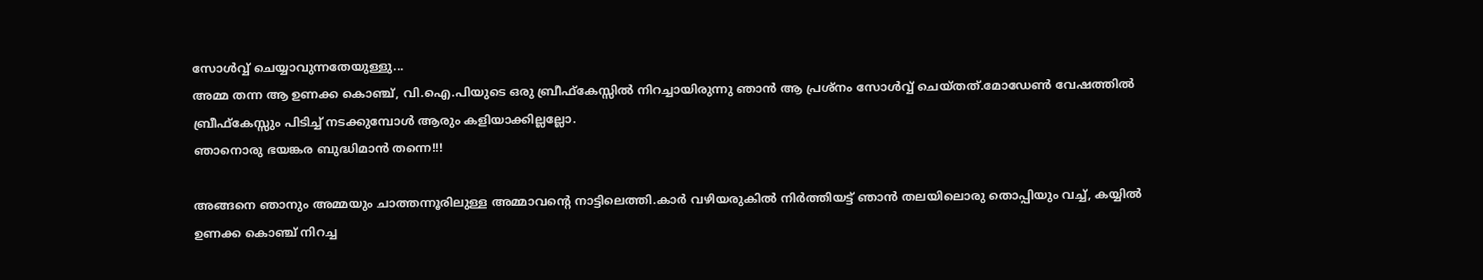സോള്‍വ്വ് ചെയ്യാവുന്നതേയുള്ളു...
അമ്മ തന്ന ആ ഉണക്ക കൊഞ്ച്, വി.ഐ.പിയുടെ ഒരു ബ്രീഫ്കേസ്സില്‍ നിറച്ചായിരുന്നു ഞാന്‍ ആ പ്രശ്നം സോള്‍വ്വ് ചെയ്തത്.മോഡേണ്‍ വേഷത്തില്‍ ബ്രീഫ്കേസ്സും പിടിച്ച് നടക്കുമ്പോള്‍ ആരും കളിയാക്കില്ലല്ലോ.
ഞാനൊരു ഭയങ്കര ബുദ്ധിമാന്‍ തന്നെ!!!

അങ്ങനെ ഞാനും അമ്മയും ചാത്തന്നൂരിലുള്ള അമ്മാവന്‍റെ നാട്ടിലെത്തി.കാര്‍ വഴിയരുകില്‍ നിര്‍ത്തിയട്ട് ഞാന്‍ തലയിലൊരു തൊപ്പിയും വച്ച്, കയ്യില്‍ ഉണക്ക കൊഞ്ച് നിറച്ച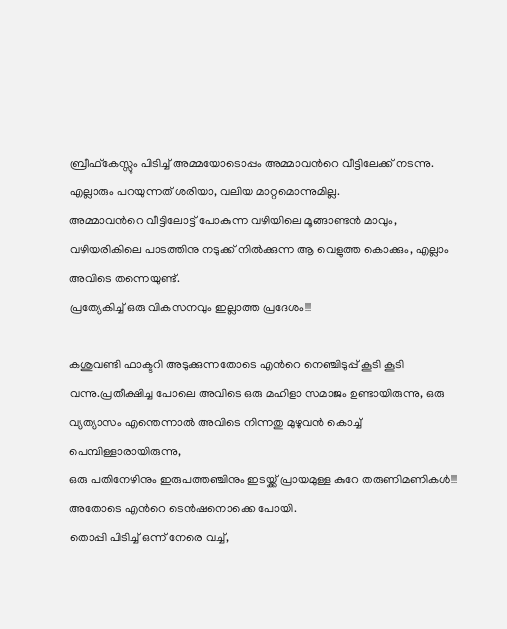ബ്രീഫ്കേസ്സും പിടിച്ച് അമ്മയോടൊപ്പം അമ്മാവന്‍റെ വീട്ടിലേക്ക് നടന്നു.
എല്ലാരും പറയുന്നത് ശരിയാ, വലിയ മാറ്റമൊന്നുമില്ല.
അമ്മാവന്‍റെ വീട്ടിലോട്ട് പോകുന്ന വഴിയിലെ മൂങ്ങാണ്ടന്‍ മാവും, വഴിയരികിലെ പാടത്തിനു നടുക്ക് നില്‍ക്കുന്ന ആ വെളുത്ത കൊക്കും, എല്ലാം അവിടെ തന്നെയുണ്ട്.
പ്രത്യേകിച്ച് ഒരു വികസനവും ഇല്ലാത്ത പ്രദേശം!!!

കശുവണ്ടി ഫാക്ടറി അടുക്കുന്നതോടെ എന്‍റെ നെഞ്ചിടുപ്പ് കൂടി കൂടി വന്നു.പ്രതീക്ഷിച്ച പോലെ അവിടെ ഒരു മഹിളാ സമാജം ഉണ്ടായിരുന്നു, ഒരു വ്യത്യാസം എന്തെന്നാല്‍ അവിടെ നിന്നതു മുഴുവന്‍ കൊച്ച് പെമ്പിള്ളാരായിരുന്നു,
ഒരു പതിനേഴിനും ഇരുപത്തഞ്ചിനും ഇടയ്ക്ക് പ്രായമുള്ള കുറേ തരുണിമണികള്‍!!!
അതോടെ എന്‍റെ ടെന്‍ഷനൊക്കെ പോയി.
തൊപ്പി പിടിച്ച് ഒന്ന് നേരെ വച്ച്,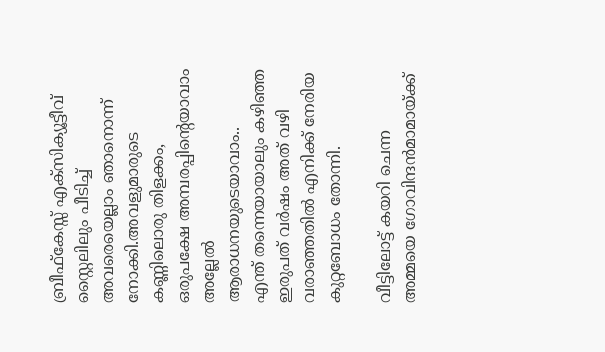ബ്രീഫ്കേസ്സ് എക്സിക്യൂട്ടീവ് സ്റ്റൈലിലും പീടിച്ച് അവരെയെല്ലാം ഞാനൊന്ന് നോക്കി.അവളുമാരുടെ കണ്ണിലൊരു തിളക്കം,
ഒരുപക്ഷേ അമ്പരപ്പിന്‍റെയാവാം അല്ലേല്‍ ആരാധനയുടെയാവാം..
എന്ത് തന്നെയായാലും കഴിഞ്ഞ ഇരുപത് വര്‍ഷം അത് വഴി വരാഞ്ഞതില്‍ എനിക്ക് നേരിയ കുറ്റബോധം തോന്നി.

വീട്ടിലോട്ട് കയറി ചെന്ന അമ്മയെ ഗോവിന്ദന്‍മാമായ്ക്ക്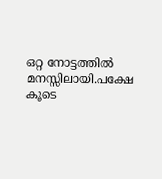ഒറ്റ നോട്ടത്തില്‍ മനസ്സിലായി.പക്ഷേ കൂടെ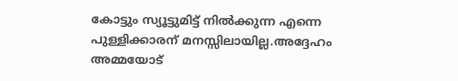കോട്ടും സ്യൂട്ടുമിട്ട് നില്‍ക്കുന്ന എന്നെ പുള്ളിക്കാരന്‌ മനസ്സിലായില്ല.അദ്ദേഹം അമ്മയോട്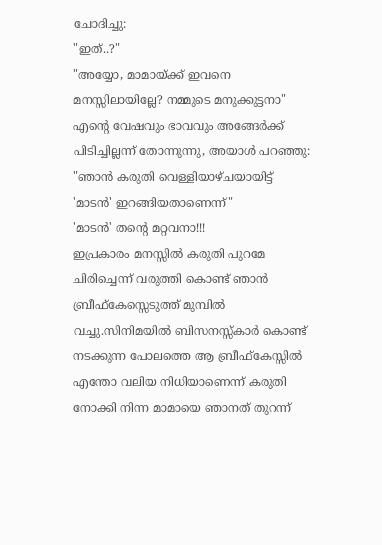ചോദിച്ചു:
"ഇത്..?"
"അയ്യോ, മാമായ്ക്ക് ഇവനെ മനസ്സിലായില്ലേ? നമ്മുടെ മനുക്കുട്ടനാ"
എന്‍റെ വേഷവും ഭാവവും അങ്ങേര്‍ക്ക് പിടിച്ചില്ലന്ന് തോന്നുന്നു, അയാള്‍ പറഞ്ഞു:
"ഞാന്‍ കരുതി വെള്ളിയാഴ്ചയായിട്ട് 'മാടന്‍' ഇറങ്ങിയതാണെന്ന്"
'മാടന്‍' തന്‍റെ മറ്റവനാ!!!
ഇപ്രകാരം മനസ്സില്‍ കരുതി പുറമേ ചിരിച്ചെന്ന് വരുത്തി കൊണ്ട് ഞാന്‍ ബ്രീഫ്കേസ്സെടുത്ത് മുമ്പില്‍ വച്ചു.സിനിമയില്‍ ബിസനസ്സ്‌കാര്‍ കൊണ്ട് നടക്കുന്ന പോലത്തെ ആ ബ്രീഫ്കേസ്സില്‍ എന്തോ വലിയ നിധിയാണെന്ന് കരുതി നോക്കി നിന്ന മാമായെ ഞാനത് തുറന്ന്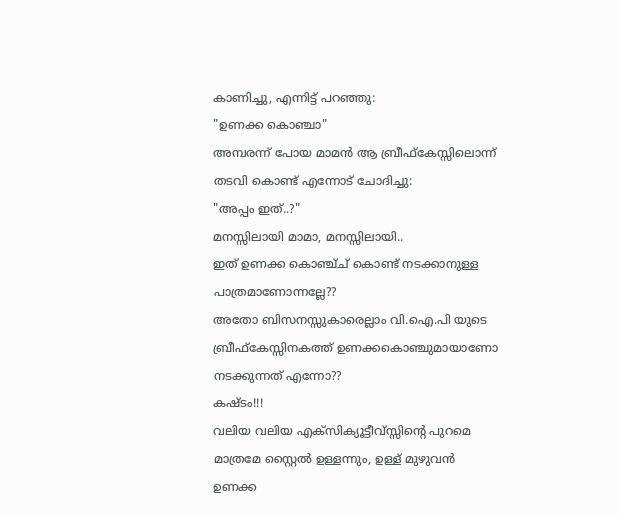കാണിച്ചു, എന്നിട്ട് പറഞ്ഞു:
"ഉണക്ക കൊഞ്ചാ"
അമ്പരന്ന് പോയ മാമന്‍ ആ ബ്രീഫ്കേസ്സിലൊന്ന് തടവി കൊണ്ട് എന്നോട് ചോദിച്ചു:
"അപ്പം ഇത്..?"
മനസ്സിലായി മാമാ, മനസ്സിലായി..
ഇത് ഉണക്ക കൊഞ്ച്ച് കൊണ്ട് നടക്കാനുള്ള പാത്രമാണോന്നല്ലേ??
അതോ ബിസനസ്സുകാരെല്ലാം വി.ഐ.പി യുടെ ബ്രീഫ്കേസ്സിനകത്ത് ഉണക്കകൊഞ്ചുമായാണോ നടക്കുന്നത് എന്നോ??
കഷ്ടം!!!
വലിയ വലിയ എക്സിക്യൂട്ടീവ്സ്സിന്‍റെ പുറമെ മാത്രമേ സ്റ്റൈല്‍ ഉള്ളന്നും, ഉള്ള്‌ മുഴുവന്‍ ഉണക്ക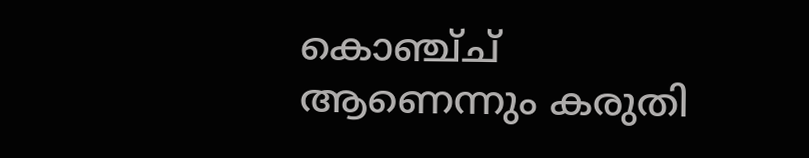കൊഞ്ച്ച് ആണെന്നും കരുതി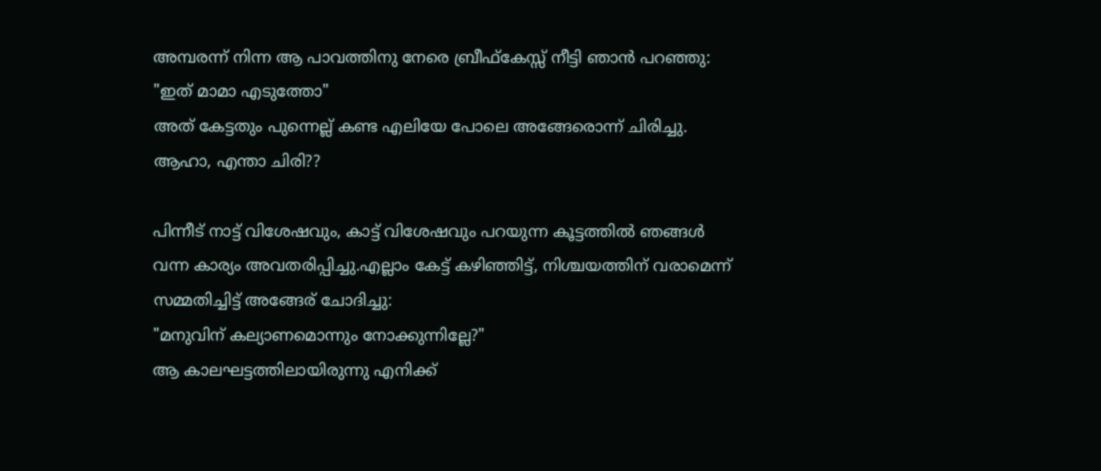അമ്പരന്ന് നിന്ന ആ പാവത്തിനു നേരെ ബ്രീഫ്കേസ്സ് നീട്ടി ഞാന്‍ പറഞ്ഞു:
"ഇത് മാമാ എടുത്തോ"
അത് കേട്ടതും പുന്നെല്ല്‌ കണ്ട എലിയേ പോലെ അങ്ങേരൊന്ന് ചിരിച്ചു.
ആഹാ, എന്താ ചിരി??

പിന്നീട് നാട്ട് വിശേഷവും, കാട്ട് വിശേഷവും പറയുന്ന കൂട്ടത്തില്‍ ഞങ്ങള്‍ വന്ന കാര്യം അവതരിപ്പിച്ചു.എല്ലാം കേട്ട് കഴിഞ്ഞിട്ട്, നിശ്ചയത്തിന്‌ വരാമെന്ന് സമ്മതിച്ചിട്ട് അങ്ങേര്‌ ചോദിച്ചു:
"മനുവിന്‌ കല്യാണമൊന്നും നോക്കുന്നില്ലേ?"
ആ കാലഘട്ടത്തിലായിരുന്നു എനിക്ക്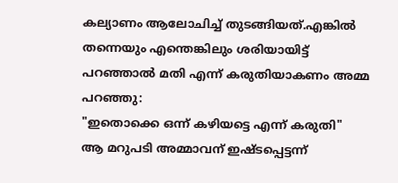കല്യാണം ആലോചിച്ച് തുടങ്ങിയത്.എങ്കില്‍ തന്നെയും എന്തെങ്കിലും ശരിയായിട്ട് പറഞ്ഞാല്‍ മതി എന്ന് കരുതിയാകണം അമ്മ പറഞ്ഞു:
"ഇതൊക്കെ ഒന്ന് കഴിയട്ടെ എന്ന് കരുതി"
ആ മറുപടി അമ്മാവന്‌ ഇഷ്ടപ്പെട്ടന്ന്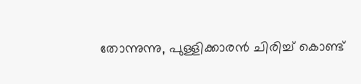തോന്നുന്നു, പുള്ളിക്കാരന്‍ ചിരിച്ച് കൊണ്ട്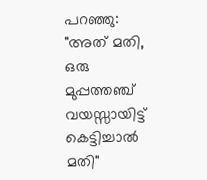പറഞ്ഞു:
"അത് മതി, ഒരു മുപ്പത്തഞ്ച് വയസ്സായിട്ട് കെട്ടിച്ചാല്‍ മതി"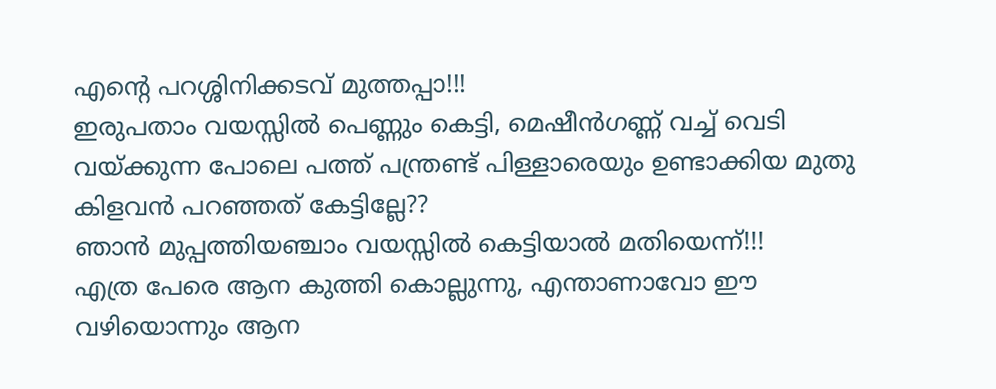എന്‍റെ പറശ്ശിനിക്കടവ് മുത്തപ്പാ!!!
ഇരുപതാം വയസ്സില്‍ പെണ്ണും കെട്ടി, മെഷീന്‍ഗണ്ണ്‌ വച്ച് വെടി വയ്ക്കുന്ന പോലെ പത്ത് പന്ത്രണ്ട് പിള്ളാരെയും ഉണ്ടാക്കിയ മുതു കിളവന്‍ പറഞ്ഞത് കേട്ടില്ലേ??
ഞാന്‍ മുപ്പത്തിയഞ്ചാം വയസ്സില്‍ കെട്ടിയാല്‍ മതിയെന്ന്!!!
എത്ര പേരെ ആന കുത്തി കൊല്ലുന്നു, എന്താണാവോ ഈ വഴിയൊന്നും ആന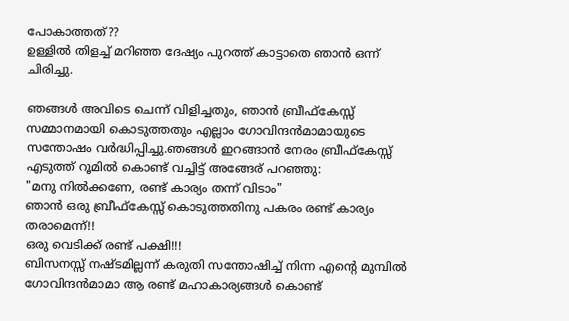പോകാത്തത്??
ഉള്ളില്‍ തിളച്ച് മറിഞ്ഞ ദേഷ്യം പുറത്ത് കാട്ടാതെ ഞാന്‍ ഒന്ന് ചിരിച്ചു.

ഞങ്ങള്‍ അവിടെ ചെന്ന് വിളിച്ചതും, ഞാന്‍ ബ്രീഫ്കേസ്സ് സമ്മാനമായി കൊടുത്തതും എല്ലാം ഗോവിന്ദന്‍മാമായുടെ സന്തോഷം വര്‍ദ്ധിപ്പിച്ചു.ഞങ്ങള്‍ ഇറങ്ങാന്‍ നേരം ബ്രീഫ്കേസ്സ് എടുത്ത് റൂമില്‍ കൊണ്ട് വച്ചിട്ട് അങ്ങേര്‌ പറഞ്ഞു:
"മനു നില്‍ക്കണേ, രണ്ട് കാര്യം തന്ന് വിടാം"
ഞാന്‍ ഒരു ബ്രീഫ്കേസ്സ് കൊടുത്തതിനു പകരം രണ്ട് കാര്യം തരാമെന്ന്!!
ഒരു വെടിക്ക് രണ്ട് പക്ഷി!!!
ബിസനസ്സ് നഷ്ടമില്ലന്ന് കരുതി സന്തോഷിച്ച് നിന്ന എന്‍റെ മുമ്പില്‍ ഗോവിന്ദന്‍മാമാ ആ രണ്ട് മഹാകാര്യങ്ങള്‍ കൊണ്ട്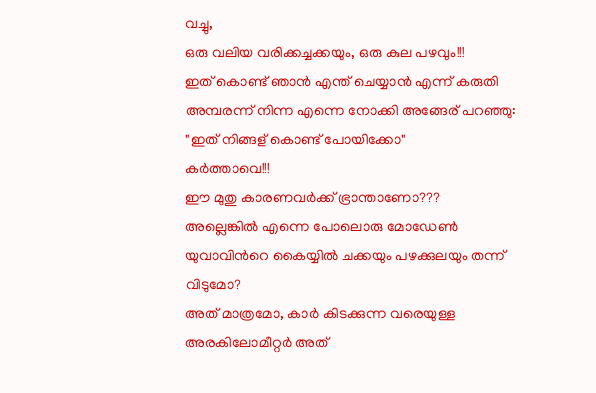വച്ചു,
ഒരു വലിയ വരിക്കച്ചക്കയും, ഒരു കുല പഴവും!!!
ഇത് കൊണ്ട് ഞാന്‍ എന്ത് ചെയ്യാന്‍ എന്ന് കരുതി അമ്പരന്ന് നിന്ന എന്നെ നോക്കി അങ്ങേര്‌ പറഞ്ഞു:
"ഇത് നിങ്ങള്‌ കൊണ്ട് പോയിക്കോ"
കര്‍ത്താവെ!!!
ഈ മുതു കാരണവര്‍ക്ക് ഭ്രാന്താണോ???
അല്ലെങ്കില്‍ എന്നെ പോലൊരു മോഡേണ്‍ യുവാവിന്‍റെ കൈയ്യില്‍ ചക്കയും പഴക്കുലയും തന്ന് വിടുമോ?
അത് മാത്രമോ, കാര്‍ കിടക്കുന്ന വരെയുള്ള അരകിലോമീറ്റര്‍ അത്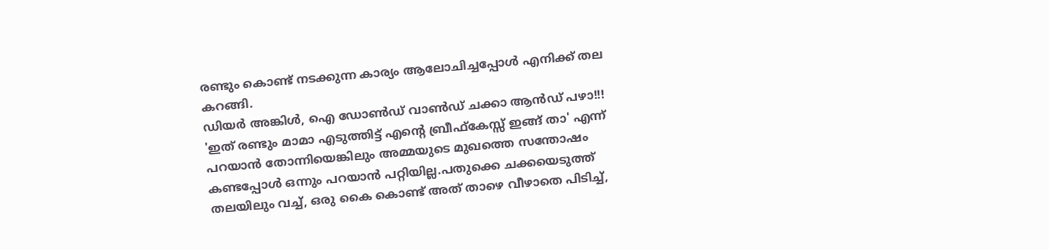രണ്ടും കൊണ്ട് നടക്കുന്ന കാര്യം ആലോചിച്ചപ്പോള്‍ എനിക്ക് തല കറങ്ങി.
ഡിയര്‍ അങ്കിള്‍, ഐ ഡോണ്‍ഡ് വാണ്‍ഡ് ചക്കാ ആന്‍ഡ് പഴാ!!!
'ഇത് രണ്ടും മാമാ എടുത്തിട്ട് എന്‍റെ ബ്രീഫ്കേസ്സ് ഇങ്ങ് താ' എന്ന് പറയാന്‍ തോന്നിയെങ്കിലും അമ്മയുടെ മുഖത്തെ സന്തോഷം കണ്ടപ്പോള്‍ ഒന്നും പറയാന്‍ പറ്റിയില്ല.പതുക്കെ ചക്കയെടുത്ത് തലയിലും വച്ച്, ഒരു കൈ കൊണ്ട് അത് താഴെ വീഴാതെ പിടിച്ച്,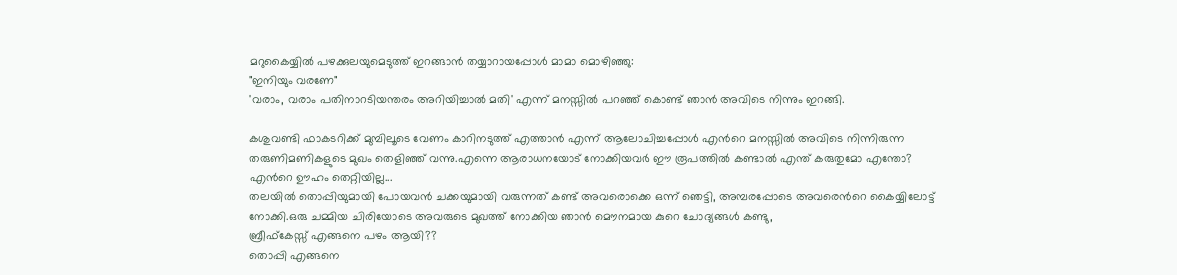മറുകൈയ്യില്‍ പഴക്കുലയുമെടുത്ത് ഇറങ്ങാന്‍ തയ്യാറായപ്പോള്‍ മാമാ മൊഴിഞ്ഞു:
"ഇനിയും വരണേ"
'വരാം, വരാം പതിനാറടിയന്തരം അറിയിച്ചാല്‍ മതി' എന്ന് മനസ്സില്‍ പറഞ്ഞ് കൊണ്ട് ഞാന്‍ അവിടെ നിന്നും ഇറങ്ങി.

കശുവണ്ടി ഫാകടറിക്ക് മുമ്പിലൂടെ വേണം കാറിനടുത്ത് എത്താന്‍ എന്ന് ആലോചിച്ചപ്പോള്‍ എന്‍റെ മനസ്സില്‍ അവിടെ നിന്നിരുന്ന തരുണിമണികളുടെ മുഖം തെളിഞ്ഞ് വന്നു.എന്നെ ആരാധനയോട് നോക്കിയവര്‍ ഈ രൂപത്തില്‍ കണ്ടാല്‍ എന്ത് കരുതുമോ എന്തോ?
എന്‍റെ ഊഹം തെറ്റിയില്ല...
തലയില്‍ തൊപ്പിയുമായി പോയവന്‍ ചക്കയുമായി വരുന്നത് കണ്ട് അവരൊക്കെ ഒന്ന് ഞെട്ടി, അമ്പരപ്പോടെ അവരെന്‍റെ കൈയ്യിലോട്ട് നോക്കി.ഒരു ചമ്മിയ ചിരിയോടെ അവരുടെ മുഖത്ത് നോക്കിയ ഞാന്‍ മൌനമായ കുറെ ചോദ്യങ്ങള്‍ കണ്ടു,
ബ്രീഫ്കേസ്സ് എങ്ങനെ പഴം ആയി??
തൊപ്പി എങ്ങനെ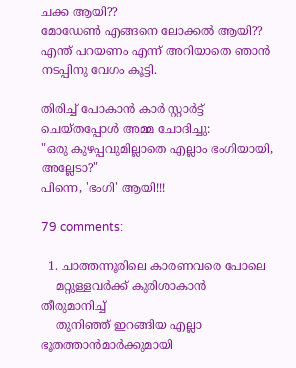ചക്ക ആയി??
മോഡേണ്‍ എങ്ങനെ ലോക്കല്‍ ആയി??
എന്ത് പറയണം എന്ന് അറിയാതെ ഞാന്‍ നടപ്പിനു വേഗം കൂട്ടി.

തിരിച്ച് പോകാന്‍ കാര്‍ സ്റ്റാര്‍ട്ട് ചെയ്തപ്പോള്‍ അമ്മ ചോദിച്ചു:
"ഒരു കുഴപ്പവുമില്ലാതെ എല്ലാം ഭംഗിയായി, അല്ലേടാ?"
പിന്നെ, 'ഭംഗി' ആയി!!!

79 comments:

  1. ചാത്തന്നൂരിലെ കാരണവരെ പോലെ
    മറ്റുള്ളവര്‍ക്ക് കുരിശാകാന്‍ തീരുമാനിച്ച്
    തുനിഞ്ഞ് ഇറങ്ങിയ എല്ലാ ഭൂതത്താന്‍മാര്‍ക്കുമായി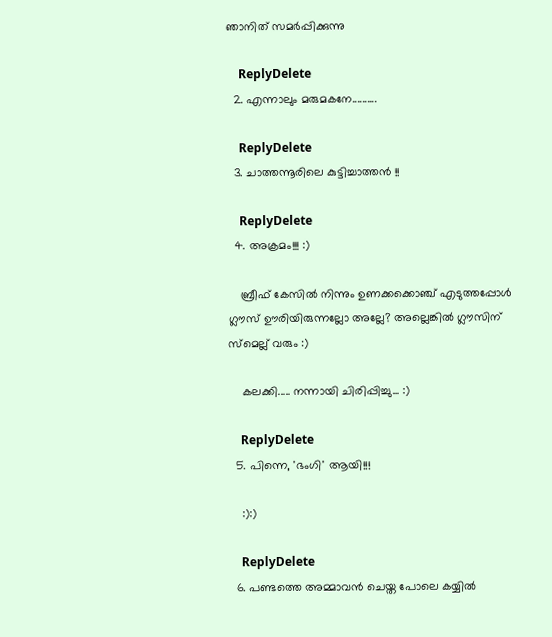ഞാനിത് സമര്‍പ്പിക്കുന്നു

    ReplyDelete
  2. എന്നാലും മരുമകനേ..........

    ReplyDelete
  3. ചാത്തന്നൂരിലെ കുട്ടിച്ചാത്തൻ !!

    ReplyDelete
  4. അക്രമം!!! :)

    ബ്രീഫ് കേസില്‍ നിന്നും ഉണക്കക്കൊഞ്ച് എടുത്തപ്പോള്‍ ഗ്ലൗസ് ഊരിയിരുന്നല്ലോ അല്ലേ? അല്ലെങ്കില്‍ ഗ്ലൗസിന് സ്മെല്ല് വരും :)

    കലക്കി..... നന്നായി ചിരിപ്പിച്ചു... :)

    ReplyDelete
  5. പിന്നെ, 'ഭംഗി' ആയി!!!

    :):)

    ReplyDelete
  6. പണ്ടത്തെ അമ്മാവൻ ചെയ്ത പോലെ കയ്യിൽ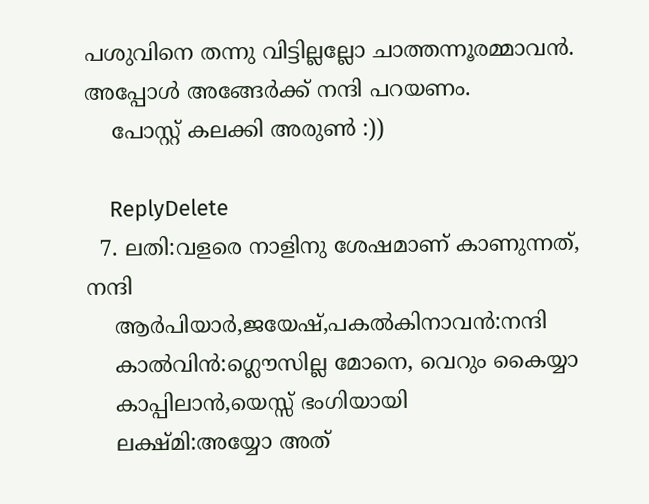പശുവിനെ തന്നു വിട്ടില്ലല്ലോ ചാത്തന്നൂരമ്മാവൻ. അപ്പോൾ അങ്ങേർക്ക് നന്ദി പറയണം.
    പോസ്റ്റ് കലക്കി അരുൺ :))

    ReplyDelete
  7. ലതി:വളരെ നാളിനു ശേഷമാണ്‌ കാണുന്നത്, നന്ദി
    ആര്‍പിയാര്‍,ജയേഷ്,പകല്‍കിനാവന്‍:നന്ദി
    കാല്‍വിന്‍:ഗ്ലൌസില്ല മോനെ, വെറും കൈയ്യാ
    കാപ്പിലാന്‍,യെസ്സ് ഭംഗിയായി
    ലക്ഷ്മി:അയ്യോ അത്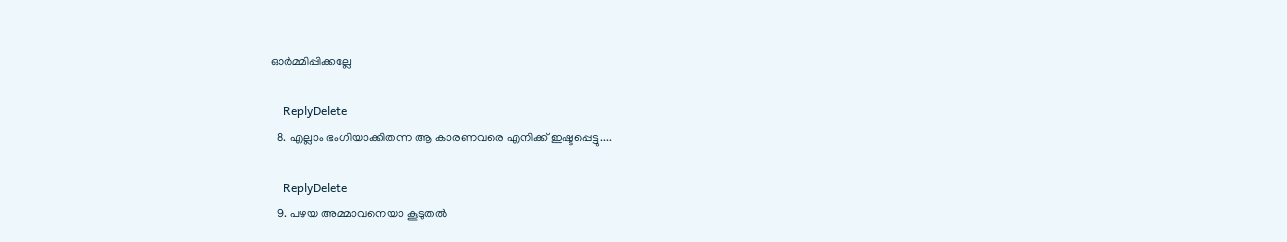ഓര്‍മ്മിപ്പിക്കല്ലേ

    ReplyDelete
  8. എല്ലാം ഭംഗിയാക്കിതന്ന ആ കാരണവരെ എനിക്ക് ഇഷ്ടപ്പെട്ടു....

    ReplyDelete
  9. പഴയ അമ്മാവനെയാ കൂടുതല്‍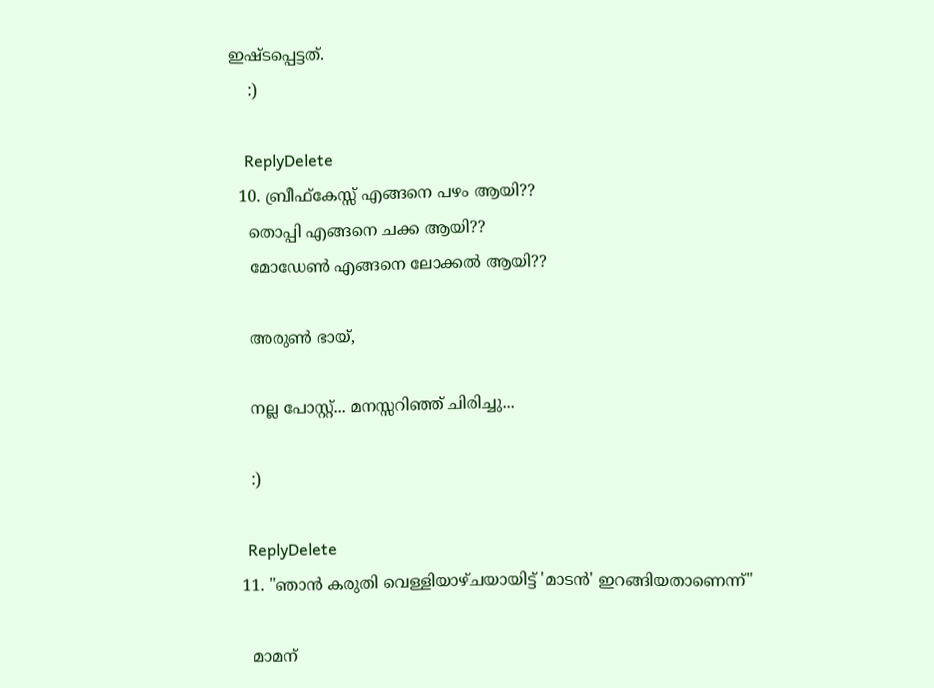ഇഷ്ടപ്പെട്ടത്.
    :)

    ReplyDelete
  10. ബ്രീഫ്കേസ്സ് എങ്ങനെ പഴം ആയി??
    തൊപ്പി എങ്ങനെ ചക്ക ആയി??
    മോഡേണ്‍ എങ്ങനെ ലോക്കല്‍ ആയി??

    അരുണ്‍ ഭായ്,

    നല്ല പോസ്റ്റ്... മനസ്സറിഞ്ഞ് ചിരിച്ചു...

    :)

    ReplyDelete
  11. "ഞാന്‍ കരുതി വെള്ളിയാഴ്ചയായിട്ട് 'മാടന്‍' ഇറങ്ങിയതാണെന്ന്"

    മാമന്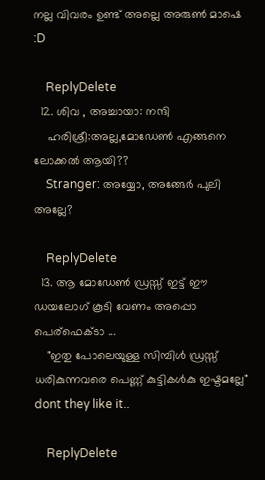നല്ല വിവരം ഉണ്ട് അല്ലെ അരുണ്‍ മാഷെ :D

    ReplyDelete
  12. ശിവ , അച്ചായാ: നന്ദി
    ഹരിശ്രീ:അല്ല,മോഡേണ്‍ എങ്ങനെ ലോക്കല്‍ ആയി??
    Stranger: അയ്യോ, അങ്ങേര്‍ പുലി അല്ലേ?

    ReplyDelete
  13. ആ മോഡേണ്‍ ഡ്രസ്സ്‌ ഇട്ട് ഈ ഡയലോഗ് കൂടി വേണം അപ്പൊ പെര്ഫെക്ടാ ...
    "ഇതു പോലെയുള്ള സിമ്പിള്‍ ഡ്രസ്സ്‌ ധരികുന്നവരെ പെണ്ണ് കുട്ടികള്‍കു ഇഷ്ടമല്ലേ" dont they like it..

    ReplyDelete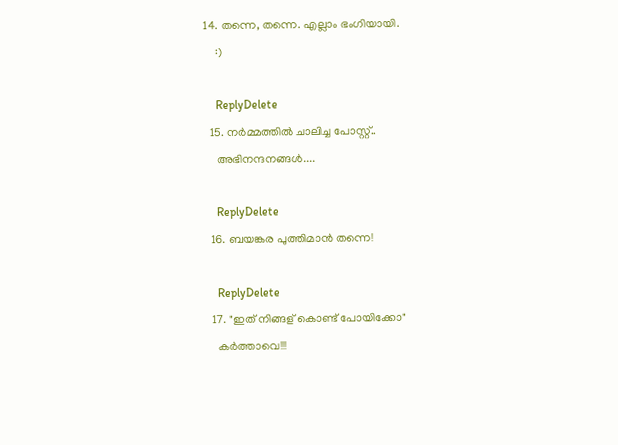14. തന്നെ, തന്നെ. എല്ലാം ഭംഗിയായി.
    :)

    ReplyDelete
  15. നര്‍മ്മത്തില്‍ ചാലിച്ച പോസ്റ്റ്..
    അഭിനന്ദനങ്ങള്‍....

    ReplyDelete
  16. ബയങ്കര പുത്തിമാൻ തന്നെ!

    ReplyDelete
  17. "ഇത് നിങ്ങള്‌ കൊണ്ട് പോയിക്കോ"
    കര്‍ത്താവെ!!!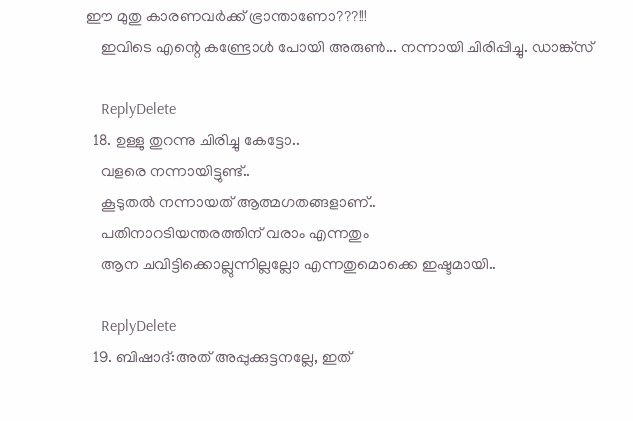ഈ മുതു കാരണവര്‍ക്ക് ഭ്രാന്താണോ???!!!
    ഇവിടെ എന്റെ കണ്ട്രോള്‍ പോയി അരുണ്‍... നന്നായി ചിരിപ്പിച്ചു. ഡാങ്ക്സ്

    ReplyDelete
  18. ഉള്ളു തുറന്നു ചിരിച്ചു കേട്ടോ..
    വളരെ നന്നായിട്ടുണ്ട്..
    കൂടുതല്‍ നന്നായത് ആത്മഗതങ്ങളാണ്..
    പതിനാറടിയന്തരത്തിന് വരാം എന്നതും
    ആന ചവിട്ടിക്കൊല്ലുന്നില്ലല്ലോ എന്നതുമൊക്കെ ഇഷ്ടമായി..

    ReplyDelete
  19. ബിഷാദ്:അത് അപ്പുക്കുട്ടനല്ലേ, ഇത്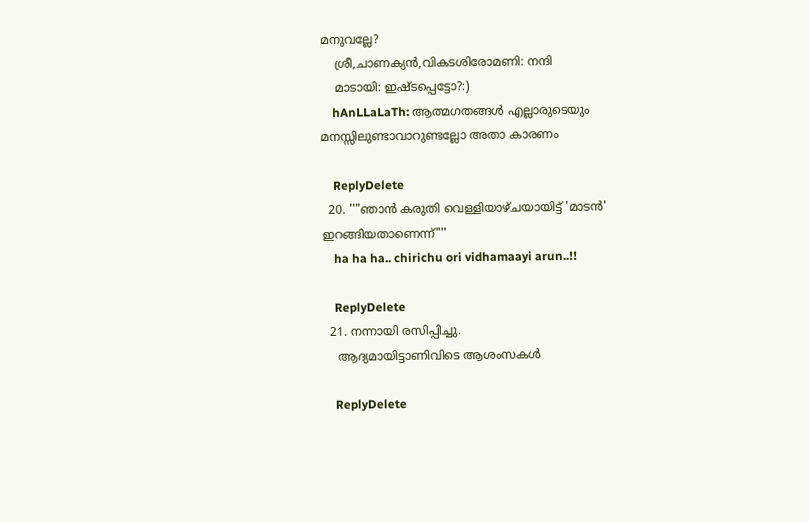മനുവല്ലേ?
    ശ്രീ,ചാണക്യന്‍,വികടശിരോമണി: നന്ദി
    മാടായി: ഇഷ്ടപ്പെട്ടോ?:)
    hAnLLaLaTh: ആത്മഗതങ്ങള്‍ എല്ലാരുടെയും മനസ്സിലുണ്ടാവാറുണ്ടല്ലോ അതാ കാരണം

    ReplyDelete
  20. ''"ഞാന്‍ കരുതി വെള്ളിയാഴ്ചയായിട്ട് 'മാടന്‍' ഇറങ്ങിയതാണെന്ന്"''
    ha ha ha.. chirichu ori vidhamaayi arun..!!

    ReplyDelete
  21. നന്നായി രസിപ്പിച്ചു.
    ആദ്യമായിട്ടാണിവിടെ ആശംസകള്‍

    ReplyDelete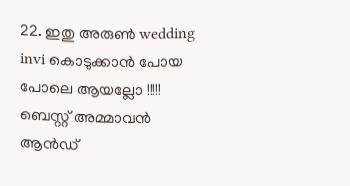22. ഇതു അരുണ്‍ wedding invi കൊടുക്കാന്‍ പോയ പോലെ ആയല്ലോ !!!!! ബെസ്റ്റ് അമ്മാവന്‍ ആന്‍ഡ്‌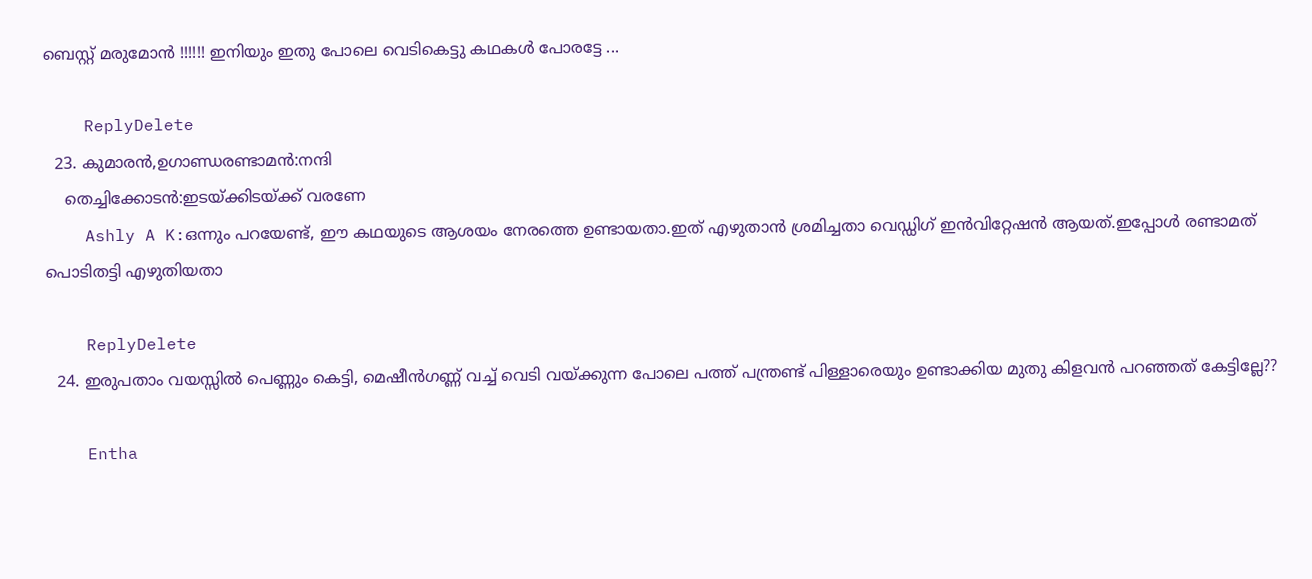ബെസ്റ്റ് മരുമോന്‍ !!!!!! ഇനിയും ഇതു പോലെ വെടികെട്ടു കഥകള്‍ പോരട്ടേ ...

    ReplyDelete
  23. കുമാരന്‍,ഉഗാണ്ഡരണ്ടാമന്‍:നന്ദി
    തെച്ചിക്കോടന്‍:ഇടയ്ക്കിടയ്ക്ക് വരണേ
    Ashly A K:ഒന്നും പറയേണ്ട്, ഈ കഥയുടെ ആശയം നേരത്തെ ഉണ്ടായതാ.ഇത് എഴുതാന്‍ ശ്രമിച്ചതാ വെഡ്ഡിഗ് ഇന്‍വിറ്റേഷന്‍ ആയത്.ഇപ്പോള്‍ രണ്ടാമത് പൊടിതട്ടി എഴുതിയതാ

    ReplyDelete
  24. ഇരുപതാം വയസ്സില്‍ പെണ്ണും കെട്ടി, മെഷീന്‍ഗണ്ണ്‌ വച്ച് വെടി വയ്ക്കുന്ന പോലെ പത്ത് പന്ത്രണ്ട് പിള്ളാരെയും ഉണ്ടാക്കിയ മുതു കിളവന്‍ പറഞ്ഞത് കേട്ടില്ലേ??

    Entha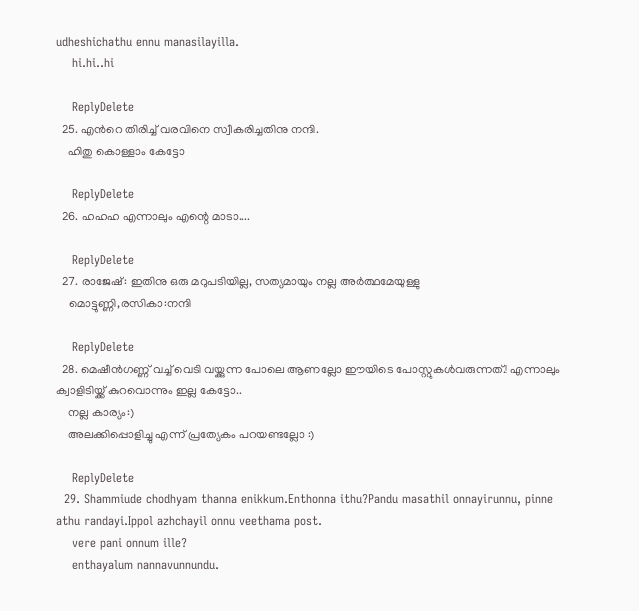udheshichathu ennu manasilayilla.
    hi.hi..hi

    ReplyDelete
  25. എന്‍റെ തിരിച്ച് വരവിനെ സ്വീകരിച്ചതിനു നന്ദി.
    ഹിതു കൊള്ളാം കേട്ടോ

    ReplyDelete
  26. ഹഹഹ എന്നാലും എന്റെ മാടാ....

    ReplyDelete
  27. രാജേഷ്: ഇതിനു ഒരു മറുപടിയില്ല, സത്യമായും നല്ല അര്‍ത്ഥമേയുള്ളു
    മൊട്ടുണ്ണി,രസികാ:നന്ദി

    ReplyDelete
  28. മെഷീന്‍ഗണ്ണ്‌ വച്ച് വെടി വയ്ക്കുന്ന പോലെ ആണല്ലോ ഈയിടെ പോസ്റ്റുകള്‍വരുന്നത്.! എന്നാലും ക്വാളിടിയ്ക്ക് കുറവൊന്നും ഇല്ല കേട്ടോ..
    നല്ല കാര്യം:)
    അലക്കിപ്പൊളിച്ചു എന്ന് പ്രത്യേകം പറയണ്ടല്ലോ :)

    ReplyDelete
  29. Shammiude chodhyam thanna enikkum.Enthonna ithu?Pandu masathil onnayirunnu, pinne athu randayi.Ippol azhchayil onnu veethama post.
    vere pani onnum ille?
    enthayalum nannavunnundu.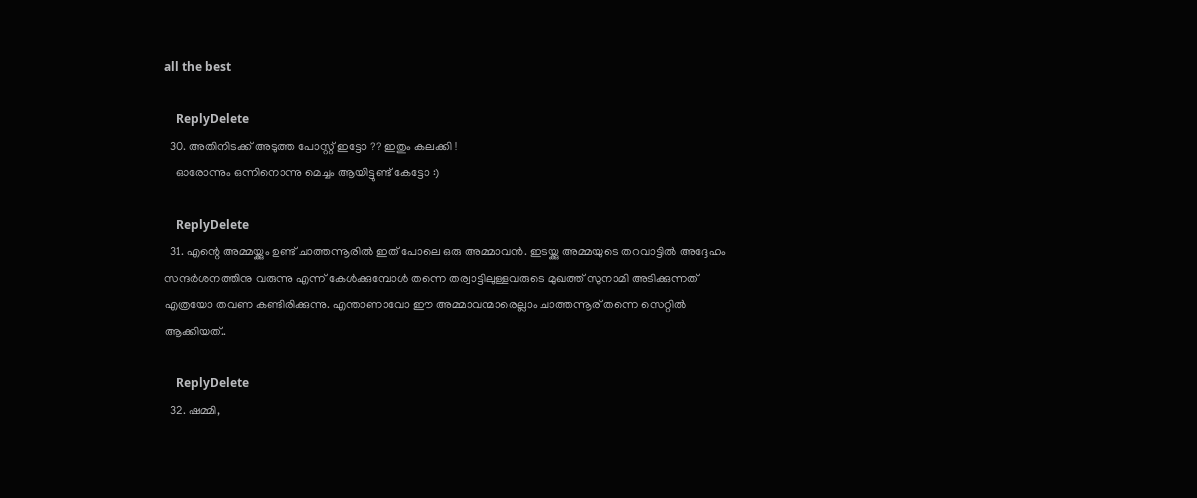all the best

    ReplyDelete
  30. അതിനിടക്ക് അടുത്ത പോസ്റ്റ്‌ ഇട്ടോ ?? ഇതും കലക്കി !
    ഓരോന്നും ഒന്നിനൊന്നു മെച്ചം ആയിട്ടുണ്ട്‌ കേട്ടോ :)

    ReplyDelete
  31. എന്റെ അമ്മയ്ക്കും ഉണ്ട് ചാത്തന്നൂരില്‍ ഇത് പോലെ ഒരു അമ്മാവന്‍. ഇടയ്ക്കു അമ്മയുടെ തറവാട്ടില്‍ അദ്ദേഹം സന്ദര്‍ശനത്തിനു വരുന്നു എന്ന് കേള്‍ക്കുമ്പോള്‍ തന്നെ തര്വാട്ടിലുള്ളവരുടെ മുഖത്ത് സുനാമി അടിക്കുന്നത് എത്രയോ തവണ കണ്ടിരിക്കുന്നു. എന്താണാവോ ഈ അമ്മാവന്മാരെല്ലാം ചാത്തന്നൂര് തന്നെ സെറ്റില്‍ ആക്കിയത്..

    ReplyDelete
  32. ഷമ്മി,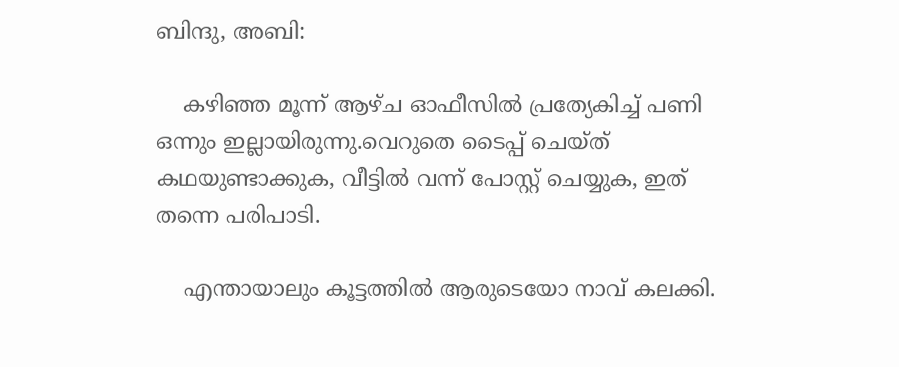ബിന്ദു, അബി:

    കഴിഞ്ഞ മൂന്ന് ആഴ്ച ഓഫീസില്‍ പ്രത്യേകിച്ച് പണി ഒന്നും ഇല്ലായിരുന്നു.വെറുതെ ടൈപ്പ് ചെയ്ത് കഥയുണ്ടാക്കുക, വീട്ടില്‍ വന്ന് പോസ്റ്റ് ചെയ്യുക, ഇത് തന്നെ പരിപാടി.

    എന്തായാലും കൂട്ടത്തില്‍ ആരുടെയോ നാവ് കലക്കി.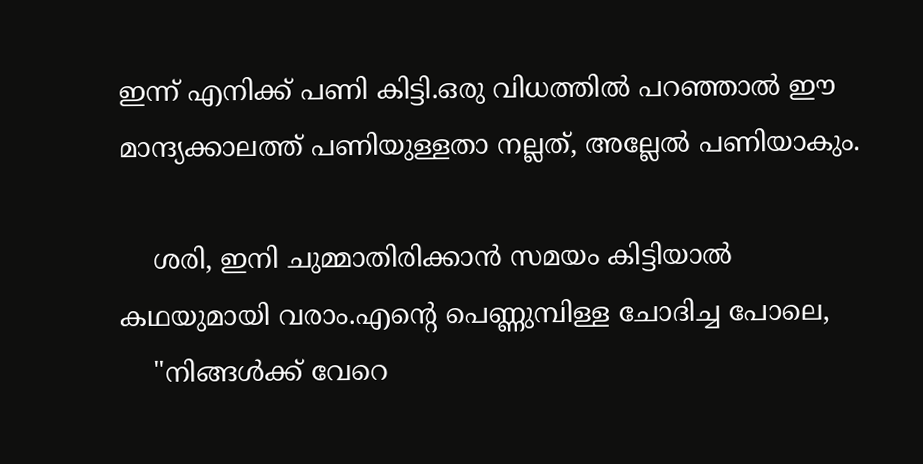ഇന്ന് എനിക്ക് പണി കിട്ടി.ഒരു വിധത്തില്‍ പറഞ്ഞാല്‍ ഈ മാന്ദ്യക്കാലത്ത് പണിയുള്ളതാ നല്ലത്, അല്ലേല്‍ പണിയാകും.

    ശരി, ഇനി ചുമ്മാതിരിക്കാന്‍ സമയം കിട്ടിയാല്‍ കഥയുമായി വരാം.എന്‍റെ പെണ്ണുമ്പിള്ള ചോദിച്ച പോലെ,
    "നിങ്ങള്‍ക്ക് വേറെ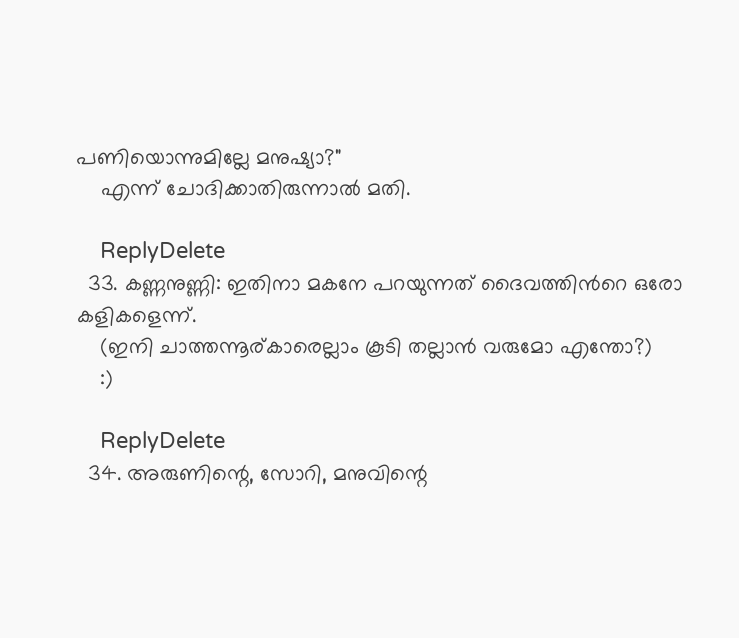പണിയൊന്നുമില്ലേ മനുഷ്യാ?"
    എന്ന് ചോദിക്കാതിരുന്നാല്‍ മതി.

    ReplyDelete
  33. കണ്ണനുണ്ണി: ഇതിനാ മകനേ പറയുന്നത് ദൈവത്തിന്‍റെ ഒരോ കളികളെന്ന്.
    (ഇനി ചാത്തന്നൂര്കാരെല്ലാം കൂടി തല്ലാന്‍ വരുമോ എന്തോ?)
    :)

    ReplyDelete
  34. അരുണിന്റെ, സോറി, മനുവിന്റെ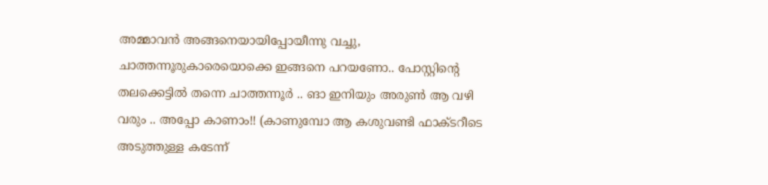അമ്മാവന്‍ അങ്ങനെയായിപ്പോയീന്നു വച്ചു, ചാത്തന്നൂരുകാരെയൊക്കെ ഇങ്ങനെ പറയണോ.. പോസ്റ്റിന്റെ തലക്കെട്ടില്‍ തന്നെ ചാത്തന്നൂര്‍ .. ങാ ഇനിയും അരുണ്‍ ആ വഴി വരും .. അപ്പോ കാണാം!! (കാണുമ്പോ ആ കശുവണ്ടി ഫാക്ടറീടെ അടുത്തുള്ള കടേന്ന്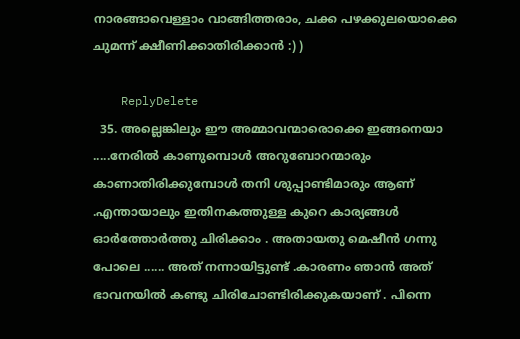നാരങ്ങാവെള്ളാം വാങ്ങിത്തരാം, ചക്ക പഴക്കുലയൊക്കെ ചുമന്ന് ക്ഷീണിക്കാതിരിക്കാന്‍ :) )

    ReplyDelete
  35. അല്ലെങ്കിലും ഈ അമ്മാവന്മാരൊക്കെ ഇങ്ങനെയാ .....നേരില്‍ കാണുമ്പൊള്‍ അറുബോറന്മാരും കാണാതിരിക്കുമ്പോള്‍ തനി ശുപ്പാണ്ടിമാരും ആണ് .എന്തായാലും ഇതിനകത്തുള്ള കുറെ കാര്യങ്ങള്‍ ഓര്‍ത്തോര്‍ത്തു ചിരിക്കാം . അതായതു മെഷീന്‍ ഗന്നു പോലെ ...... അത് നന്നായിട്ടുണ്ട് .കാരണം ഞാന്‍ അത് ഭാവനയില്‍ കണ്ടു ചിരിചോണ്ടിരിക്കുകയാണ് . പിന്നെ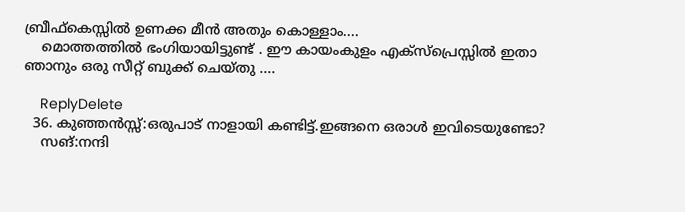ബ്രീഫ്കെസ്സില്‍ ഉണക്ക മീന്‍ അതും കൊള്ളാം....
    മൊത്തത്തില്‍ ഭംഗിയായിട്ടുണ്ട് . ഈ കായംകുളം എക്സ്പ്രെസ്സില്‍ ഇതാ ഞാനും ഒരു സീറ്റ്‌ ബുക്ക്‌ ചെയ്തു ....

    ReplyDelete
  36. കുഞ്ഞന്‍സ്സ്:ഒരുപാട് നാളായി കണ്ടിട്ട്.ഇങ്ങനെ ഒരാള്‍ ഇവിടെയുണ്ടോ?
    സങ്:നന്ദി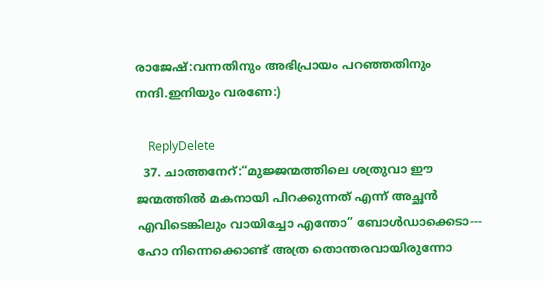രാജേഷ്:വന്നതിനും അഭിപ്രായം പറഞ്ഞതിനും നന്ദി.ഇനിയും വരണേ:)

    ReplyDelete
  37. ചാത്തനേറ്:“മുജ്ജന്മത്തിലെ ശത്രുവാ ഈ ജന്മത്തില്‍ മകനായി പിറക്കുന്നത് എന്ന് അച്ഛന്‍ എവിടെങ്കിലും വായിച്ചോ എന്തോ” ബോള്‍ഡാക്കെടാ--- ഹോ നിന്നെക്കൊണ്ട് അത്ര തൊന്തരവായിരുന്നോ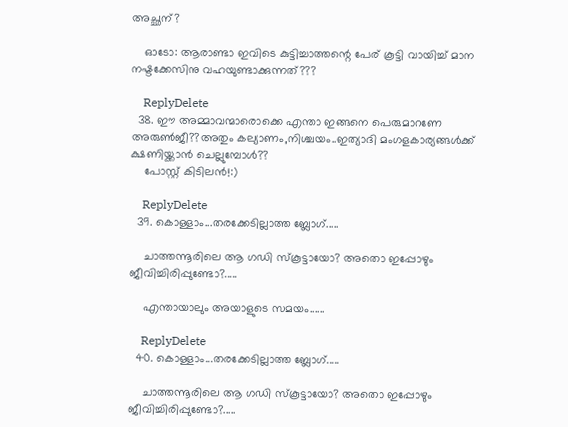അച്ഛന്‌?

    ഓടോ: ആരാണ്ടാ ഇവിടെ കുട്ടിച്ചാത്തന്റെ പേര് കൂട്ടി വായിച്ച് മാന നഷ്ടക്കേസിനു വഹയുണ്ടാക്കുന്നത്???

    ReplyDelete
  38. ഈ അമ്മാവന്മാരൊക്കെ എന്താ ഇങ്ങനെ പെരുമാറണേ അരുണ്‍ജീ??അതും കല്യാണം,നിശ്ചയം..ഇത്യാദി മംഗളകാര്യങ്ങള്‍ക്ക് ക്ഷണിയ്ക്കാന്‍ ചെല്ലുമ്പോള്‍??
    പോസ്റ്റ് കിടിലന്‍!:)

    ReplyDelete
  39. കൊള്ളാം...തരക്കേടില്ലാത്ത ബ്ലോഗ്.....

    ചാത്തന്നൂരിലെ ആ ഗഡി സ്കൂട്ടായോ? അതൊ ഇപ്പോഴും ജീവിച്ചിരിപ്പുണ്ടോ?.....

    എന്തായാലും അയാളുടെ സമയം......

    ReplyDelete
  40. കൊള്ളാം...തരക്കേടില്ലാത്ത ബ്ലോഗ്.....

    ചാത്തന്നൂരിലെ ആ ഗഡി സ്കൂട്ടായോ? അതൊ ഇപ്പോഴും ജീവിച്ചിരിപ്പുണ്ടോ?.....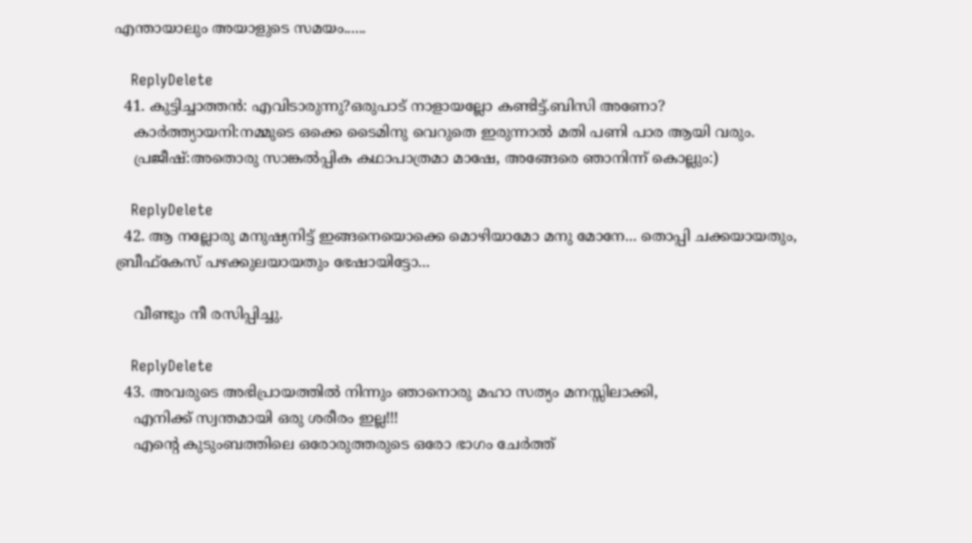എന്തായാലും അയാളുടെ സമയം......

    ReplyDelete
  41. കുട്ടിച്ചാത്തന്‍: എവിടാരുന്നു?ഒരുപാട് നാളായല്ലോ കണ്ടിട്ട്.ബിസി അണോ?
    കാര്‍ത്ത്യായനി:നമ്മുടെ ഒക്കെ ടൈമിനു വെറുതെ ഇരുന്നാല്‍ മതി പണി പാര ആയി വരും.
    പ്രജീഷ്:അതൊരു സാങ്കല്‍പ്പിക കഥാപാത്രമാ മാഷേ, അങ്ങേരെ ഞാനിന്ന് കൊല്ലും:)

    ReplyDelete
  42. ആ നല്ലോരു മനുഷ്യനിട്ട് ഇങ്ങനെയൊക്കെ മൊഴിയാമോ മനു മോനേ... തൊപ്പി ചക്കയായതും, ബ്രീഫ്കേസ് പഴക്കുലയായതും ഭേഷായിട്ടോ...

    വീണ്ടും നീ രസിപ്പിച്ചു.

    ReplyDelete
  43. അവരുടെ അഭിപ്രായത്തില്‍ നിന്നും ഞാനൊരു മഹാ സത്യം മനസ്സിലാക്കി,
    എനിക്ക് സ്വന്തമായി ഒരു ശരീരം ഇല്ല!!!
    എന്‍റെ കുടുംബത്തിലെ ഒരോരുത്തരുടെ ഒരോ ഭാഗം ചേര്‍ത്ത്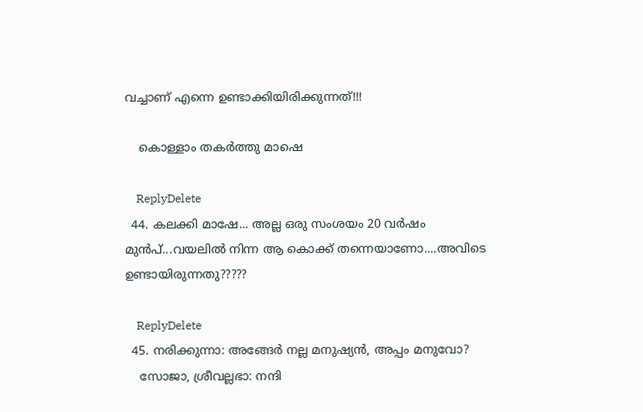വച്ചാണ്‌ എന്നെ ഉണ്ടാക്കിയിരിക്കുന്നത്!!!

    കൊള്ളാം തകര്‍ത്തു മാഷെ

    ReplyDelete
  44. കലക്കി മാഷേ... അല്ല ഒരു സംശയം 20 വര്‍ഷം മുന്‍പ്‌...വയലില്‍ നിന്ന ആ കൊക്ക്‌ തന്നെയാണോ....അവിടെ ഉണ്ടായിരുന്നതു?????

    ReplyDelete
  45. നരിക്കുന്നാ: അങ്ങേര്‍ നല്ല മനുഷ്യന്‍, അപ്പം മനുവോ?
    സോജാ, ശ്രീവല്ലഭാ: നന്ദി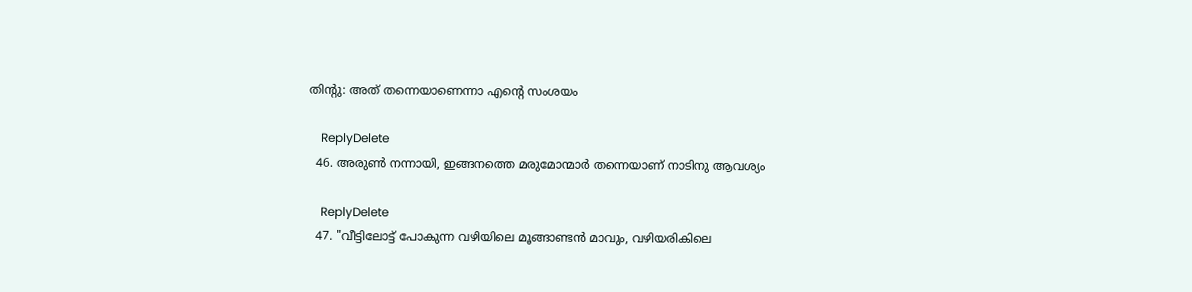തിന്‍റു: അത് തന്നെയാണെന്നാ എന്‍റെ സംശയം

    ReplyDelete
  46. അരുണ്‍ നന്നായി, ഇങ്ങനത്തെ മരുമോന്മാര്‍ തന്നെയാണ് നാടിനു ആവശ്യം

    ReplyDelete
  47. "വീട്ടിലോട്ട് പോകുന്ന വഴിയിലെ മൂങ്ങാണ്ടന്‍ മാവും, വഴിയരികിലെ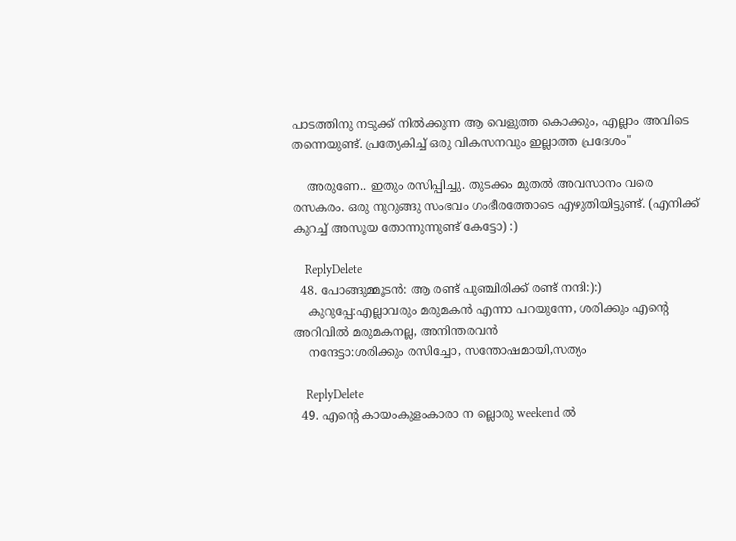പാടത്തിനു നടുക്ക് നില്‍ക്കുന്ന ആ വെളുത്ത കൊക്കും, എല്ലാം അവിടെ തന്നെയുണ്ട്. പ്രത്യേകിച്ച് ഒരു വികസനവും ഇല്ലാത്ത പ്രദേശം"

    അരുണേ.. ഇതും രസിപ്പിച്ചു. തുടക്കം മുതല്‍ അവസാനം വരെ രസകരം. ഒരു നുറുങ്ങു സംഭവം ഗംഭീരത്തോടെ എഴുതിയിട്ടുണ്ട്. (എനിക്ക് കുറച്ച് അസൂയ തോന്നുന്നുണ്ട് കേട്ടോ) :)

    ReplyDelete
  48. പോങ്ങുമ്മൂടന്‍: ആ രണ്ട് പുഞ്ചിരിക്ക് രണ്ട് നന്ദി:):)
    കുറുപ്പേ:എല്ലാവരും മരുമകന്‍ എന്നാ പറയുന്നേ, ശരിക്കും എന്‍റെ അറിവില്‍ മരുമകനല്ല, അനിന്തരവന്‍
    നന്ദേട്ടാ:ശരിക്കും രസിച്ചോ, സന്തോഷമായി,സത്യം

    ReplyDelete
  49. എന്റെ കായംകുളംകാരാ ന ല്ലൊരു weekend ൽ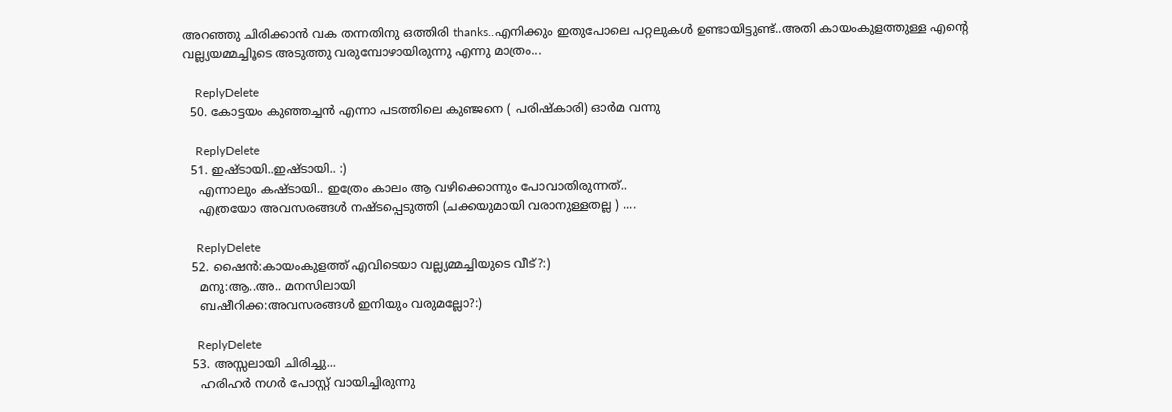അറഞ്ഞു ചിരിക്കാൻ വക തന്നതിനു ഒത്തിരി thanks..എനിക്കും ഇതുപോലെ പറ്റലുകൾ ഉണ്ടായിട്ടുണ്ട്‌..അതി കായംകുളത്തുള്ള എന്റെ വല്ല്യയമ്മച്ചി‍ൂടെ അടുത്തു വരുമ്പോഴായിരുന്നു എന്നു മാത്രം...

    ReplyDelete
  50. കോട്ടയം കുഞ്ഞച്ചന്‍ എന്നാ പടത്തിലെ കുഞ്ജനെ ( പരിഷ്കാരി) ഓര്‍മ വന്നു

    ReplyDelete
  51. ഇഷ്ടായി..ഇഷ്ടായി.. :)
    എന്നാലും കഷ്ടായി.. ഇത്രേം കാലം ആ വഴിക്കൊന്നും പോവാതിരുന്നത്..
    എത്രയോ അവസരങ്ങള്‍ നഷ്ടപ്പെടുത്തി (ചക്കയുമായി വരാനുള്ളതല്ല ) ....

    ReplyDelete
  52. ഷൈന്‍:കായംകുളത്ത് എവിടെയാ വല്ല്യമ്മച്ചിയുടെ വീട്?:)
    മനു:ആ..അ.. മനസിലായി
    ബഷീറിക്ക:അവസരങ്ങള്‍ ഇനിയും വരുമല്ലോ?:)

    ReplyDelete
  53. അസ്സലായി ചിരിച്ചു...
    ഹരിഹര്‍ നഗര്‍ പോസ്റ്റ്‌ വായിച്ചിരുന്നു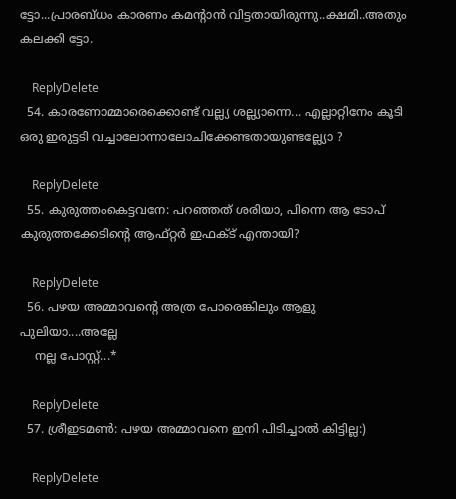ട്ടോ...പ്രാരബ്ധം കാരണം കമന്റാന്‍ വിട്ടതായിരുന്നു..ക്ഷമി..അതും കലക്കി ട്ടോ.

    ReplyDelete
  54. കാരണോമ്മാരെക്കൊണ്ട് വല്ല്യ ശല്ല്യാന്നെ... എല്ലാറ്റിനേം കൂടി ഒരു ഇരുട്ടടി വച്ചാലോന്നാലോചിക്കേണ്ടതായുണ്ടല്ല്യോ ?

    ReplyDelete
  55. കുരുത്തംകെട്ടവനേ: പറഞ്ഞത് ശരിയാ, പിന്നെ ആ ടോപ് കുരുത്തക്കേടിന്‍റെ ആഫ്റ്റര്‍ ഇഫക്ട് എന്തായി?

    ReplyDelete
  56. പഴയ അമ്മാവന്റെ അത്ര പോരെങ്കിലും ആളു പുലിയാ....അല്ലേ
    നല്ല പോസ്റ്റ്...*

    ReplyDelete
  57. ശ്രീഇടമണ്‍: പഴയ അമ്മാവനെ ഇനി പിടിച്ചാല്‍ കിട്ടില്ല:)

    ReplyDelete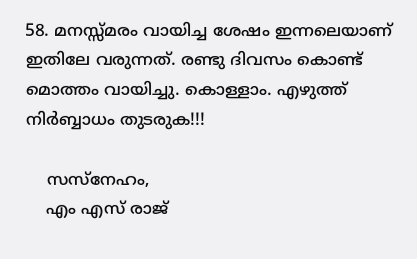58. മനസ്സ്മരം വായിച്ച ശേഷം ഇന്നലെയാണ് ഇതിലേ വരുന്നത്. രണ്ടു ദിവസം കൊണ്ട് മൊത്തം വായിച്ചു. കൊള്ളാം. എഴുത്ത് നിര്‍ബ്ബാധം തുടരുക!!!

    സസ്നേഹം,
    എം എസ് രാജ്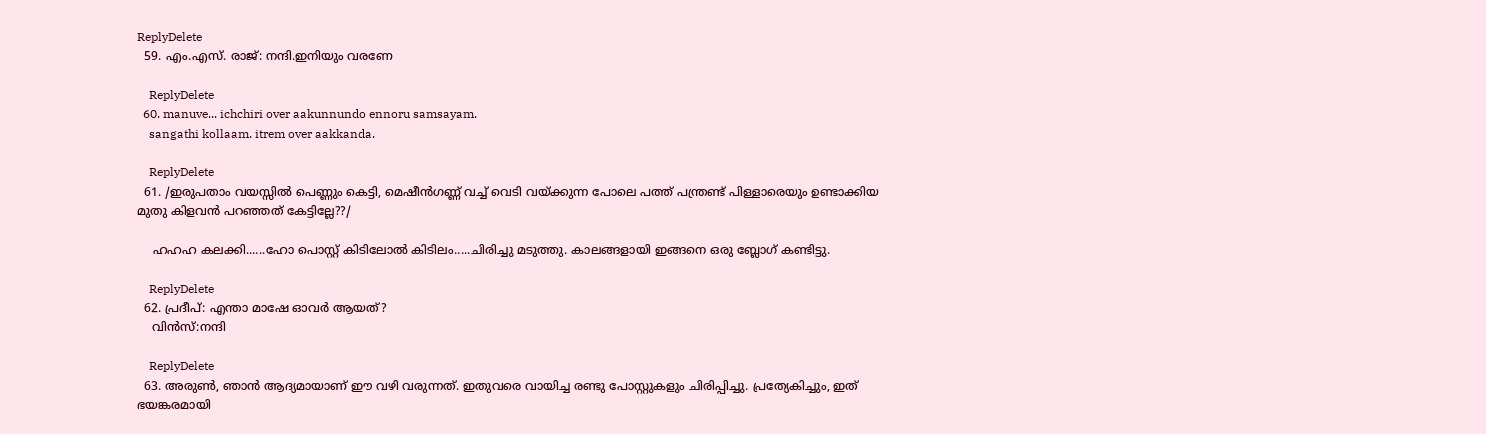ReplyDelete
  59. എം.എസ്. രാജ്‌: നന്ദി.ഇനിയും വരണേ

    ReplyDelete
  60. manuve... ichchiri over aakunnundo ennoru samsayam.
    sangathi kollaam. itrem over aakkanda.

    ReplyDelete
  61. /ഇരുപതാം വയസ്സില്‍ പെണ്ണും കെട്ടി, മെഷീന്‍ഗണ്ണ്‌ വച്ച് വെടി വയ്ക്കുന്ന പോലെ പത്ത് പന്ത്രണ്ട് പിള്ളാരെയും ഉണ്ടാക്കിയ മുതു കിളവന്‍ പറഞ്ഞത് കേട്ടില്ലേ??/

    ഹഹഹ കലക്കി......ഹോ പൊസ്റ്റ് കിടിലോല്‍ കിടിലം.....ചിരിച്ചു മടുത്തു. കാലങ്ങളായി ഇങ്ങനെ ഒരു ബ്ലോഗ് കണ്ടിട്ടു.

    ReplyDelete
  62. പ്രദീപ്: എന്താ മാഷേ ഓവര്‍ ആയത്?
    വിന്‍സ്:നന്ദി

    ReplyDelete
  63. അരുണ്‍, ഞാന്‍ ആദ്യമായാണ്‌ ഈ വഴി വരുന്നത്. ഇതുവരെ വായിച്ച രണ്ടു പോസ്റ്റുകളും ചിരിപ്പിച്ചു. പ്രത്യേകിച്ചും, ഇത് ഭയങ്കരമായി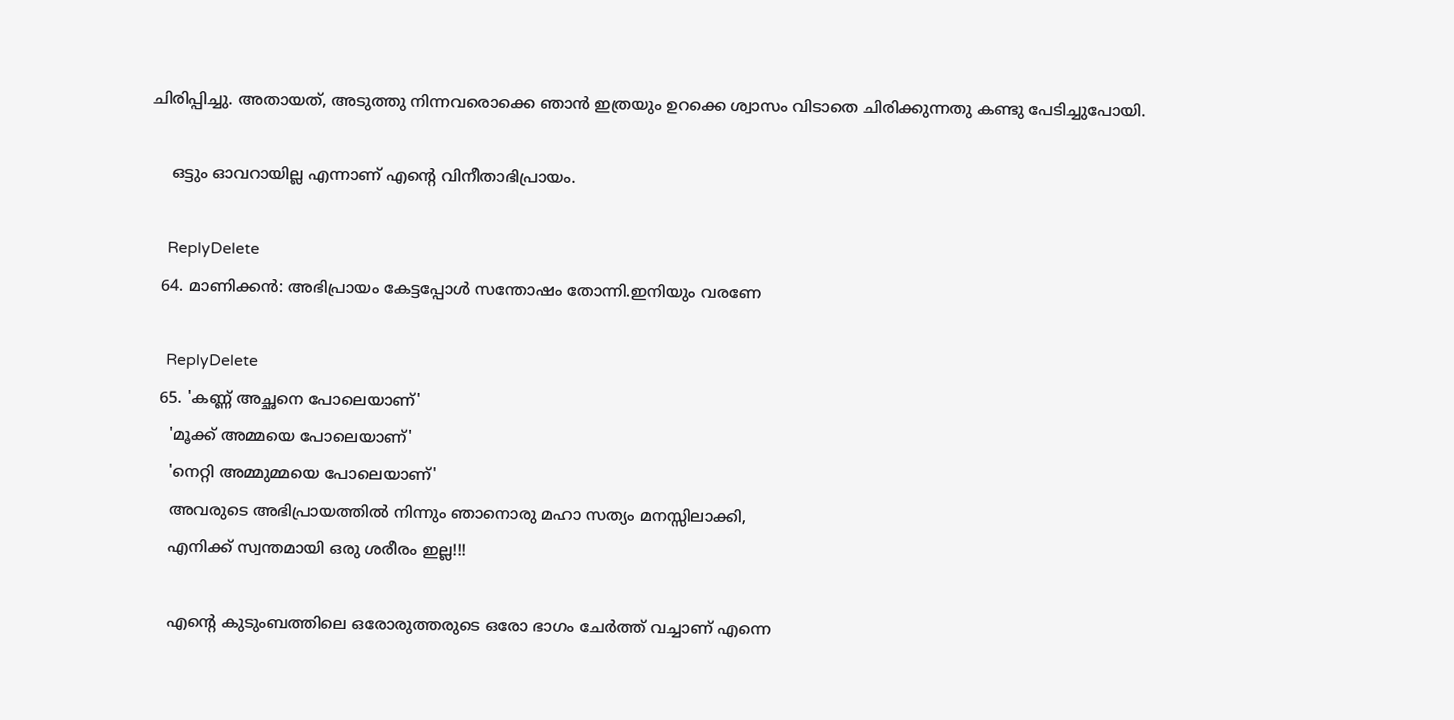ചിരിപ്പിച്ചു. അതായത്, അടുത്തു നിന്നവരൊക്കെ ഞാന്‍ ഇത്രയും ഉറക്കെ ശ്വാസം വിടാതെ ചിരിക്കുന്നതു കണ്ടു പേടിച്ചുപോയി.

    ഒട്ടും ഓവറായില്ല എന്നാണ്‌ എന്റെ വിനീതാഭിപ്രായം.

    ReplyDelete
  64. മാണിക്കന്‍: അഭിപ്രായം കേട്ടപ്പോള്‍ സന്തോഷം തോന്നി.ഇനിയും വരണേ

    ReplyDelete
  65. 'കണ്ണ്‌ അച്ഛനെ പോലെയാണ്'
    'മൂക്ക് അമ്മയെ പോലെയാണ്'
    'നെറ്റി അമ്മുമ്മയെ പോലെയാണ്‌'
    അവരുടെ അഭിപ്രായത്തില്‍ നിന്നും ഞാനൊരു മഹാ സത്യം മനസ്സിലാക്കി,
    എനിക്ക് സ്വന്തമായി ഒരു ശരീരം ഇല്ല!!!

    എന്‍റെ കുടുംബത്തിലെ ഒരോരുത്തരുടെ ഒരോ ഭാഗം ചേര്‍ത്ത് വച്ചാണ്‌ എന്നെ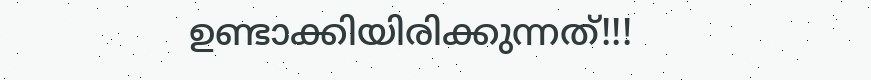ഉണ്ടാക്കിയിരിക്കുന്നത്!!!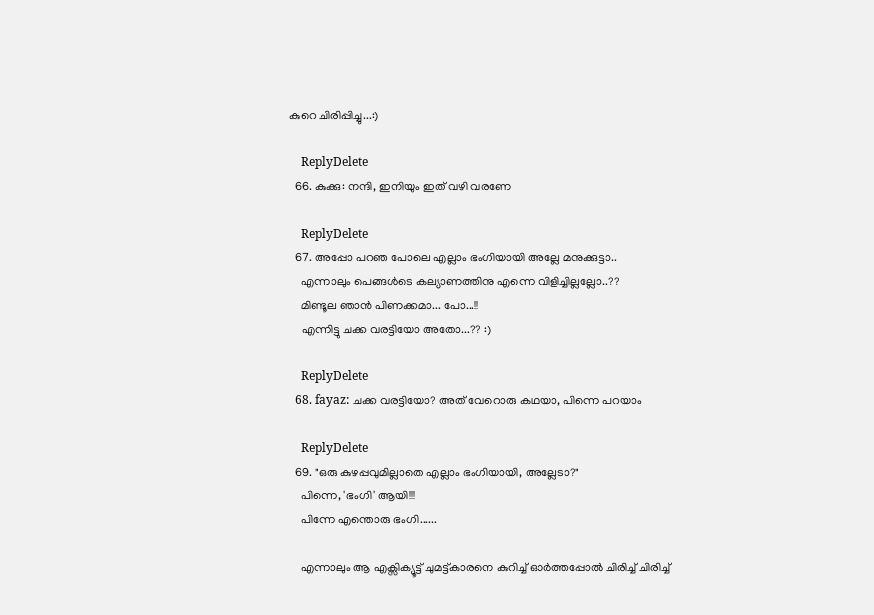കുറെ ചിരിപ്പിച്ചു...:)

    ReplyDelete
  66. കുക്കു: നന്ദി, ഇനിയും ഇത് വഴി വരണേ

    ReplyDelete
  67. അപ്പോ പറഞ പോലെ എല്ലാം ഭംഗിയായി അല്ലേ മനുക്കുട്ടാ..
    എന്നാലും പെങ്ങള്‍ടെ കല്യാണത്തിനു എന്നെ വിളിച്ചില്ലല്ലോ..??
    മിണ്ടൂല ഞാന്‍ പിണക്കമാ... പോ...!!
    എന്നിട്ടു ചക്ക വരട്ടിയോ അതോ...?? :)

    ReplyDelete
  68. fayaz: ചക്ക വരട്ടിയോ? അത് വേറൊരു കഥയാ, പിന്നെ പറയാം

    ReplyDelete
  69. "ഒരു കുഴപ്പവുമില്ലാതെ എല്ലാം ഭംഗിയായി, അല്ലേടാ?"
    പിന്നെ, 'ഭംഗി' ആയി!!!
    പിന്നേ എന്തൊരു ഭംഗി......

    എന്നാലും ആ എക്സിക്യൂട്ട് ചുമട്ട്കാരനെ കുറിച്ച് ഓര്‍ത്തപ്പോല്‍ ചിരിച്ച് ചിരിച്ച്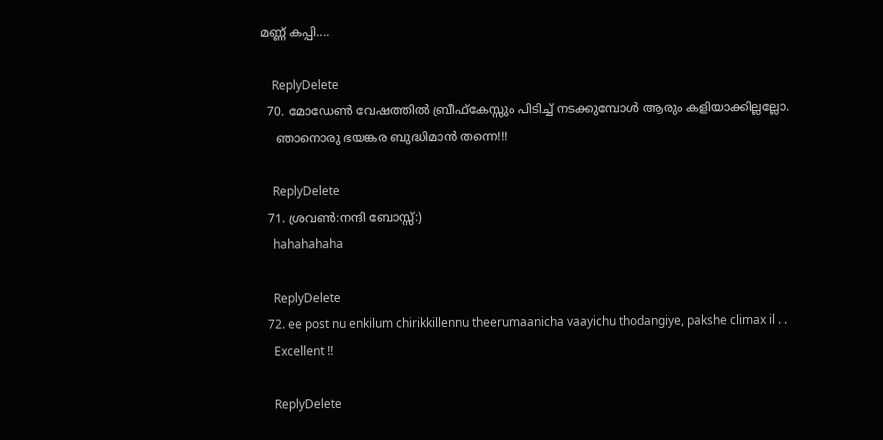മണ്ണ് കപ്പി....

    ReplyDelete
  70. മോഡേണ്‍ വേഷത്തില്‍ ബ്രീഫ്കേസ്സും പിടിച്ച് നടക്കുമ്പോള്‍ ആരും കളിയാക്കില്ലല്ലോ.
    ഞാനൊരു ഭയങ്കര ബുദ്ധിമാന്‍ തന്നെ!!!

    ReplyDelete
  71. ശ്രവണ്‍:നന്ദി ബോസ്സ്:)
    hahahahaha

    ReplyDelete
  72. ee post nu enkilum chirikkillennu theerumaanicha vaayichu thodangiye, pakshe climax il . .
    Excellent !!

    ReplyDelete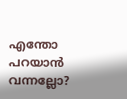എന്തോ പറയാന്‍ വന്നല്ലോ?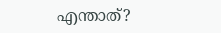എന്താത്?